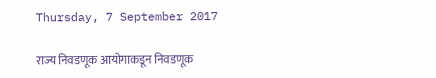Thursday, 7 September 2017

राज्य निवडणूक आयोगाकडून निवडणूक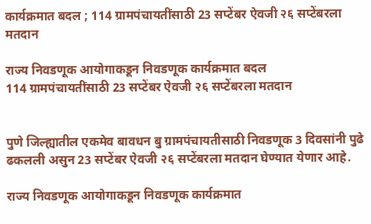कार्यक्रमात बदल ; 114 ग्रामपंचायतींसाठी 23 सप्टेंबर ऐवजी २६ सप्टेंबरला मतदान

राज्य निवडणूक आयोगाकडून निवडणूक कार्यक्रमात बदल
114 ग्रामपंचायतींसाठी 23 सप्टेंबर ऐवजी २६ सप्टेंबरला मतदान


पुणे जिल्ह्यातील एकमेव बावधन बु ग्रामपंचायतीसाठी निवडणूक 3 दिवसांनी पुढे ढकलली असुन 23 सप्टेंबर ऐवजी २६ सप्टेंबरला मतदान घेण्यात येणार आहे.

राज्य निवडणूक आयोगाकडून निवडणूक कार्यक्रमात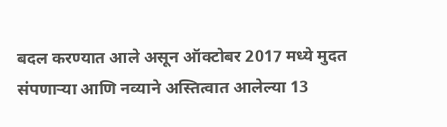बदल करण्यात आले असून ऑक्टोबर 2017 मध्ये मुदत संपणाऱ्या आणि नव्याने अस्तित्वात आलेल्या 13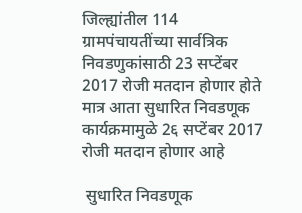जिल्ह्यांतील 114 ग्रामपंचायतींच्या सार्वत्रिक निवडणुकांसाठी 23 सप्टेंबर 2017 रोजी मतदान होणार होते मात्र आता सुधारित निवडणूक कार्यक्रमामुळे 2६ सप्टेंबर 2017 रोजी मतदान होणार आहे

 सुधारित निवडणूक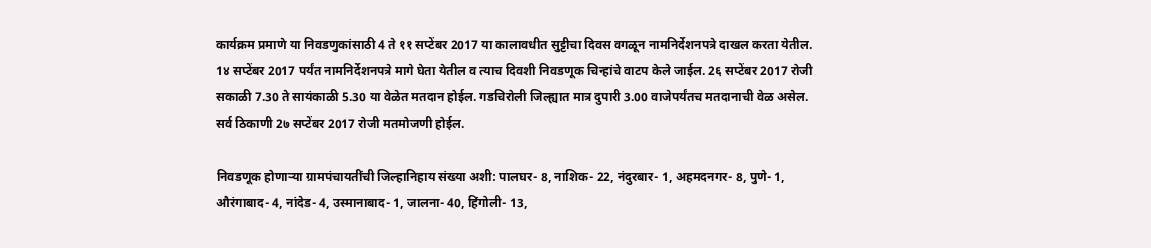कार्यक्रम प्रमाणे या निवडणुकांसाठी 4 ते ११ सप्टेंबर 2017 या कालावधीत सुट्टीचा दिवस वगळून नामनिर्देशनपत्रे दाखल करता येतील. 1४ सप्टेंबर 2017 पर्यंत नामनिर्देशनपत्रे मागे घेता येतील व त्याच दिवशी निवडणूक चिन्हांचे वाटप केले जाईल. 2६ सप्टेंबर 2017 रोजी सकाळी 7.30 ते सायंकाळी 5.30 या वेळेत मतदान होईल. गडचिरोली जिल्ह्यात मात्र दुपारी 3.00 वाजेपर्यंतच मतदानाची वेळ असेल. सर्व ठिकाणी 2७ सप्टेंबर 2017 रोजी मतमोजणी होईल.

निवडणूक होणाऱ्या ग्रामपंचायतींची जिल्हानिहाय संख्या अशी: पालघर- 8, नाशिक- 22, नंदुरबार- 1, अहमदनगर- 8, पुणे- 1, औरंगाबाद- 4, नांदेड- 4, उस्मानाबाद- 1, जालना- 40, हिंगोली- 13,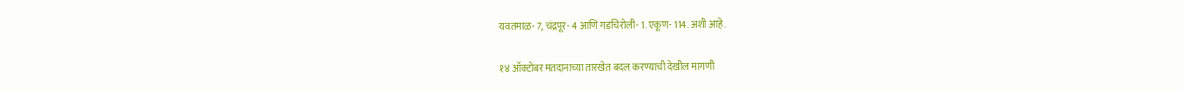यवतमाळ- 7, चंद्रपूर- 4 आणि गडचिरोली- 1. एकूण- 114. अशी आहे.

१४ ऑक्टोबर मतदानाच्या तारखेत बदल करण्याची देखील मागणी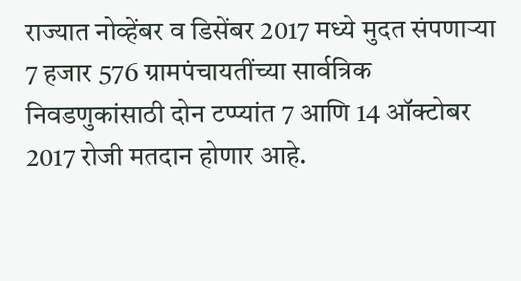राज्यात नोव्हेंबर व डिसेंबर 2017 मध्ये मुदत संपणाऱ्या 7 हजार 576 ग्रामपंचायतींच्या सार्वत्रिक निवडणुकांसाठी दोन टप्प्यांत 7 आणि 14 ऑक्टोबर 2017 रोजी मतदान होणार आहे.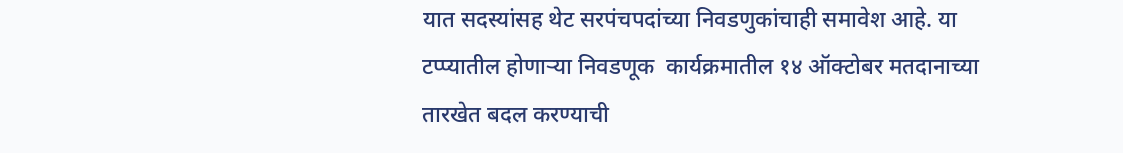यात सदस्यांसह थेट सरपंचपदांच्या निवडणुकांचाही समावेश आहे. या टप्प्यातील होणाऱ्या निवडणूक  कार्यक्रमातील १४ ऑक्टोबर मतदानाच्या तारखेत बदल करण्याची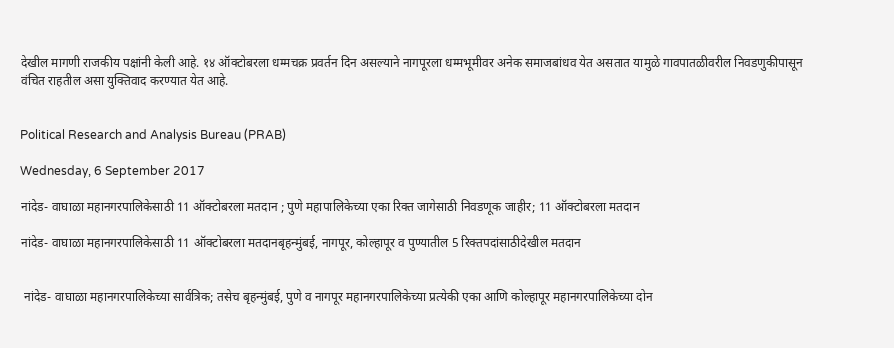देखील मागणी राजकीय पक्षांनी केली आहे. १४ ऑक्टोबरला धम्मचक्र प्रवर्तन दिन असल्याने नागपूरला धम्मभूमीवर अनेक समाजबांधव येत असतात यामुळे गावपातळीवरील निवडणुकीपासून वंचित राहतील असा युक्तिवाद करण्यात येत आहे.


Political Research and Analysis Bureau (PRAB)

Wednesday, 6 September 2017

नांदेड- वाघाळा महानगरपालिकेसाठी 11 ऑक्टोबरला मतदान ; पुणे महापालिकेच्या एका रिक्त जागेसाठी निवडणूक जाहीर; 11 ऑक्टोबरला मतदान

नांदेड- वाघाळा महानगरपालिकेसाठी 11 ऑक्टोबरला मतदानबृहन्मुंबई, नागपूर, कोल्हापूर व पुण्यातील 5 रिक्तपदांसाठीदेखील मतदान


 नांदेड- वाघाळा महानगरपालिकेच्या सार्वत्रिक; तसेच बृहन्मुंबई, पुणे व नागपूर महानगरपालिकेच्या प्रत्येकी एका आणि कोल्हापूर महानगरपालिकेच्या दोन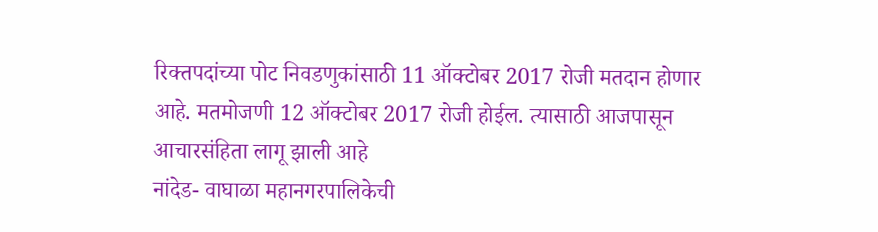रिक्तपदांच्या पोट निवडणुकांसाठी 11 ऑक्टोबर 2017 रोजी मतदान होणार आहे. मतमोजणी 12 ऑक्टोबर 2017 रोजी होईल. त्यासाठी आजपासून आचारसंहिता लागू झाली आहे
नांदेड- वाघाळा महानगरपालिकेची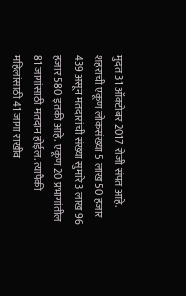मुदत 31 ऑक्टोबर 2017 रोजी संपत आहे. शहराची एकूण लोकसंख्या 5 लाख 50 हजार 439 असून मतदारांची संख्या सुमारे 3 लाख 96 हजार 580 इतकी आहे. एकूण 20 प्रभागांतील 81 जागांसाठी मतदान होईल. त्यापैकी महिलांसाठी 41 जागा राखीव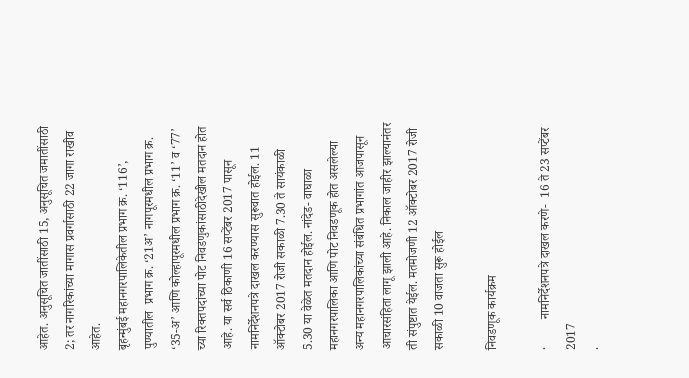आहेत. अनुसूचित जातींसाठी 15, अनुसूचित जमातींसाठी 2; तर नागरिकांच्या मागास प्रवर्गासाठी 22 जागा राखीव आहेत.
बृहन्मुंबई महानगरपालिकेतील प्रभाग क्र. ‘116’, पुण्यातील  प्रभाग क्र. ‘21अ’ नागपूरमधील प्रभाग क्र. ‘35-अ’ आणि कोल्हापूरमधील प्रभाग क्र. ‘11’ व ‘77’ च्या रिक्तपदांच्या पोट निवडणुकांसाठीदेखील मतदान होत आहे. या सर्व ठिकाणी 16 सप्टेंबर 2017 पासून नामनिर्देशनपत्रे दाखल करण्यास सुरूवात होईल. 11 ऑक्टोबर 2017 रोजी सकाळी 7.30 ते सायंकाळी 5.30 या वेळेत मतदान होईल. नांदेड- वाघाळा महानगरपालिका आणि पोट निवडणूक होत असलेल्या अन्य महानगरपालिकांच्या संबंधित प्रभागांत आजपासून आचारसंहिता लागू झाली आहे. निकाल जाहीर झाल्यानंतर ती संपुष्टात येईल. मतमोजणी 12 ऑक्टोबर 2017 रोजी सकाळी 10 वाजता सुरू होईल

निवडणूक कार्यक्रम

·         नामनिर्देशनपत्रे दाखल करणे-  16 ते 23 सप्टेंबर 2017
·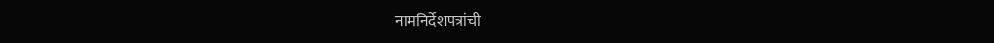नामनिर्देशपत्रांची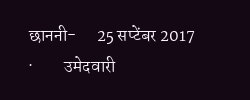छाननी-      25 सप्टेंबर 2017
·         उमेदवारी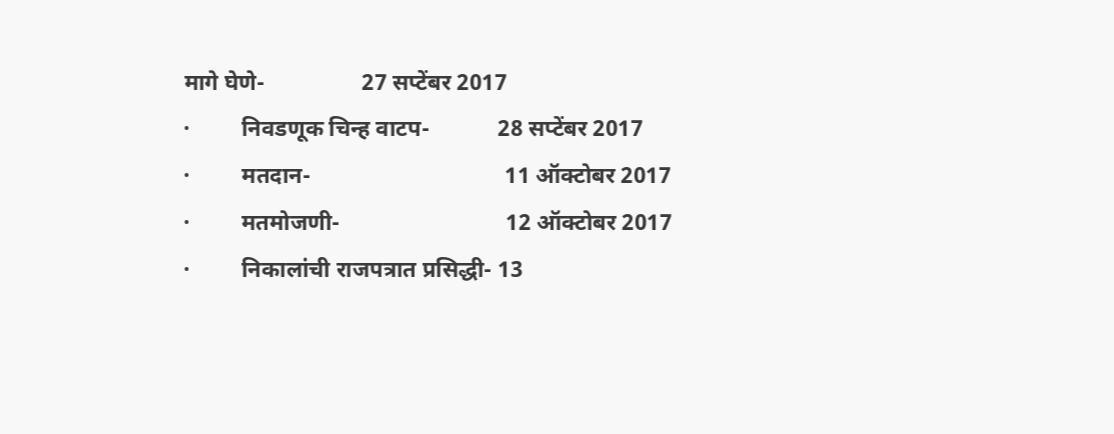मागे घेणे-                 27 सप्टेंबर 2017
·         निवडणूक चिन्ह वाटप-            28 सप्टेंबर 2017
·         मतदान-                                  11 ऑक्टोबर 2017
·         मतमोजणी-                             12 ऑक्टोबर 2017
·         निकालांची राजपत्रात प्रसिद्धी- 13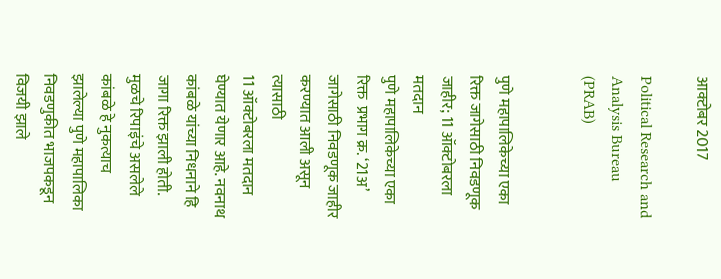आक्टोबर 2017

Political Research and Analysis Bureau (PRAB)


पुणे महापालिकेच्या एका रिक्त जागेसाठी निवडणूक जाहीर; 11 ऑक्टोबरला मतदान
पुणे महापालिकेच्या एका रिक्त  प्रभाग क्र. ‘21अ’ जागेसाठी निवडणूक जाहीर करण्यात आली असून त्यासाठी
11 ऑक्टोबरला मतदान घेण्यात येणार आहे. नवनाथ कांबळे यांच्या निधनाने हि जागा रिक्त झाली होती. मुळचे रिपाइंचे असलेले कांबळे हे नुकत्याच झालेल्या पुणे महापालिका निवडणुकीत भाजपकडून विजयी झाले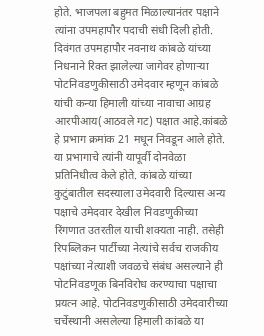होते. भाजपला बहुमत मिळाल्यानंतर पक्षाने त्यांना उपमहापौर पदाची संधी दिली होती.
दिवंगत उपमहापौर नवनाथ कांबळे यांच्या निधनाने रिक्त झालेल्या जागेवर होणाऱ्या पोटनिवडणुकीसाठी उमेदवार म्हणून कांबळे यांची कन्या हिमाली यांच्या नावाचा आग्रह आरपीआय(आठवले गट) पक्षात आहे.कांबळे हे प्रभाग क्रमांक 21 मधून निवडून आले होते. या प्रभागाचे त्यांनी यापूर्वी दोनवेळा प्रतिनिधीत्व केले होते. कांबळे यांच्या कुटुंबातील सदस्याला उमेदवारी दिल्यास अन्य पक्षाचे उमेदवार देखील निवडणुकीच्या रिंगणात उतरतील याची शक्‍यता नाही. तसेही रिपब्लिकन पार्टीच्या नेत्यांचे सर्वच राजकीय पक्षांच्या नेत्याशी जवळचे संबंध असल्याने ही पोटनिवडणूक बिनविरोध करण्याचा पक्षाचा प्रयत्न आहे. पोटनिवडणुकीसाठी उमेदवारीच्या चर्चेस्थानी असलेल्या हिमाली कांबळे या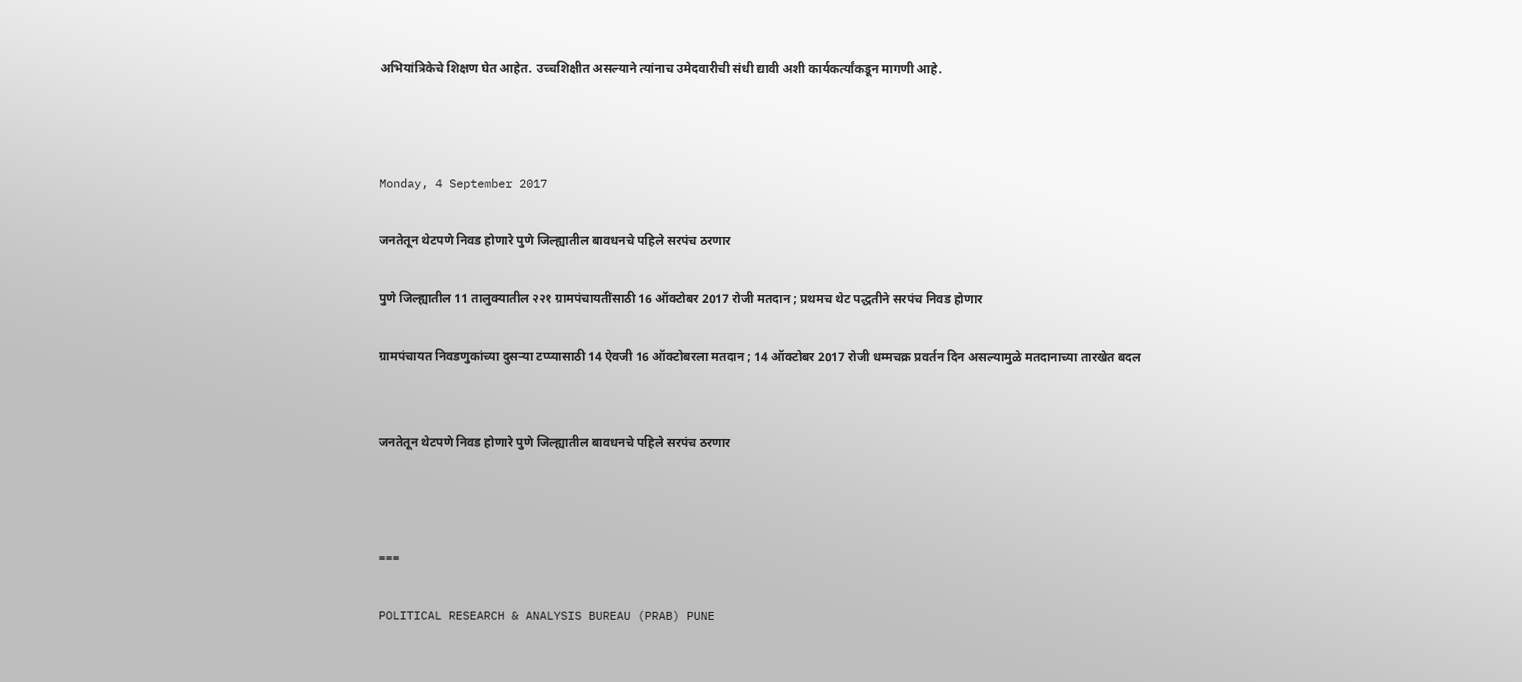अभियांत्रिकेचे शिक्षण घेत आहेत. उच्चशिक्षीत असल्याने त्यांनाच उमेदवारीची संधी द्यावी अशी कार्यकर्त्यांकडून मागणी आहे.



Monday, 4 September 2017

जनतेतून थेटपणे निवड होणारे पुणे जिल्ह्यातील बावधनचे पहिले सरपंच ठरणार

पुणे जिल्ह्यातील 11 तालुक्यातील २२१ ग्रामपंचायतींसाठी 16 ऑक्टोबर 2017 रोजी मतदान ; प्रथमच थेट पद्धतीने सरपंच निवड होणार

ग्रामपंचायत निवडणुकांच्या दुसऱ्या टप्प्यासाठी 14 ऐवजी 16 ऑक्टोबरला मतदान ; 14 ऑक्टोबर 2017 रोजी धम्मचक्र प्रवर्तन दिन असल्यामुळे मतदानाच्या तारखेत बदल


जनतेतून थेटपणे निवड होणारे पुणे जिल्ह्यातील बावधनचे पहिले सरपंच ठरणार



===

POLITICAL RESEARCH & ANALYSIS BUREAU (PRAB) PUNE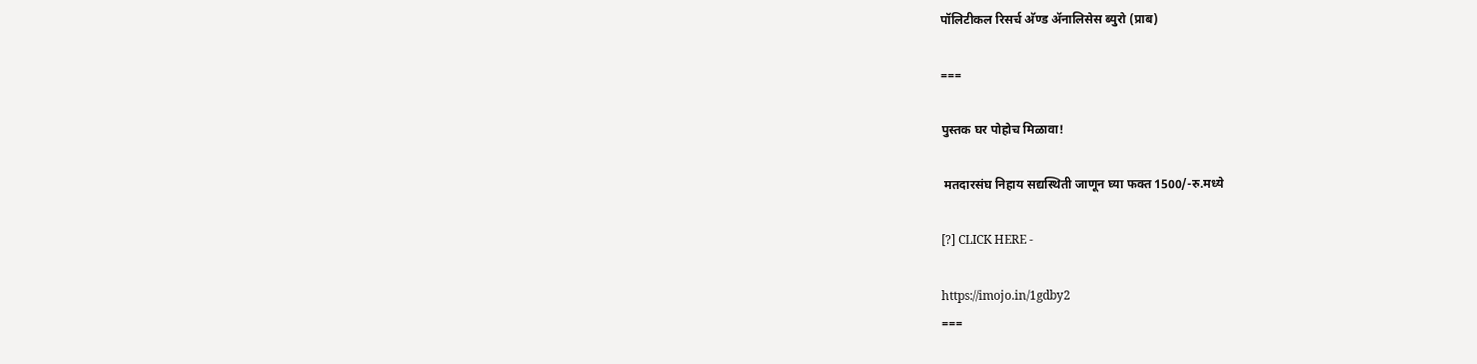पॉलिटीकल रिसर्च अ‍ॅण्ड अ‍ॅनालिसेस ब्युरो (प्राब)

===

पुस्तक घर पोहोच मिळावा!

 मतदारसंघ निहाय सद्यस्थिती जाणून घ्या फक्त 1500/-रु.मध्ये

[?] CLICK HERE -

https://imojo.in/1gdby2
===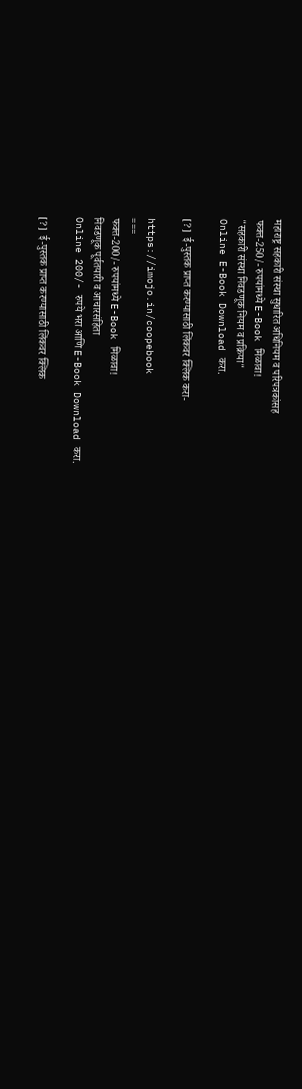महाराष्ट्र सहकारी संस्था सुधारित अधिनियम व परिपत्रकांसह
फक्त-250/- रुपयांमध्ये E-Book मिळावा!
"सहकारी संस्था निवडणूक नियम व प्रक्रिया"
Online E-Book Download करा.

[?]  ई-पुस्तक प्राप्त करण्यासाठी लिंकवर क्लिक करा-

https://imojo.in/coopebook
===
फक्त-200/- रुपयांमध्ये E-Book मिळावा!
निवडणूक पूर्वतयारी व आचारसंहिता
Online 200/- रुपये भरा आणि E-Book Download करा.

[?]  ई-पुस्तक प्राप्त करण्यासाठी लिंकवर क्लिक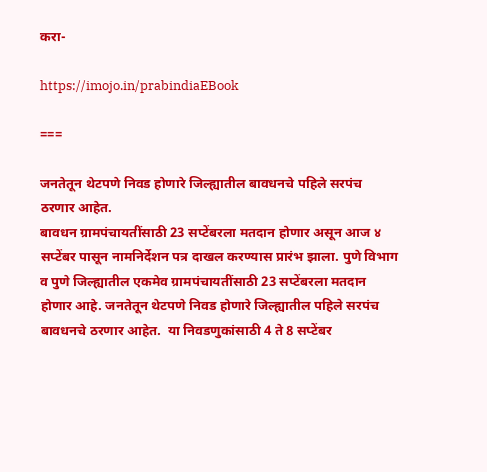करा-

https://imojo.in/prabindiaEBook

===

जनतेतून थेटपणे निवड होणारे जिल्ह्यातील बावधनचे पहिले सरपंच ठरणार आहेत.
बावधन ग्रामपंचायतींसाठी 23 सप्टेंबरला मतदान होणार असून आज ४ सप्टेंबर पासून नामनिर्देशन पत्र दाखल करण्यास प्रारंभ झाला. पुणे विभाग व पुणे जिल्ह्यातील एकमेव ग्रामपंचायतींसाठी 23 सप्टेंबरला मतदान होणार आहे. जनतेतून थेटपणे निवड होणारे जिल्ह्यातील पहिले सरपंच बावधनचे ठरणार आहेत.  या निवडणुकांसाठी 4 ते 8 सप्टेंबर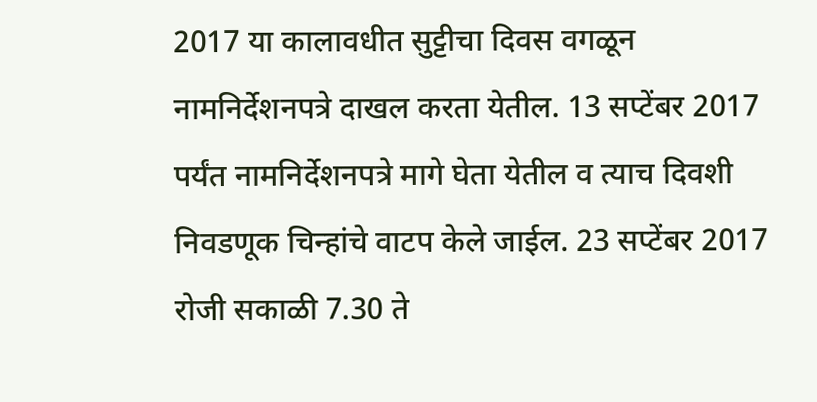2017 या कालावधीत सुट्टीचा दिवस वगळून नामनिर्देशनपत्रे दाखल करता येतील. 13 सप्टेंबर 2017 पर्यंत नामनिर्देशनपत्रे मागे घेता येतील व त्याच दिवशी निवडणूक चिन्हांचे वाटप केले जाईल. 23 सप्टेंबर 2017 रोजी सकाळी 7.30 ते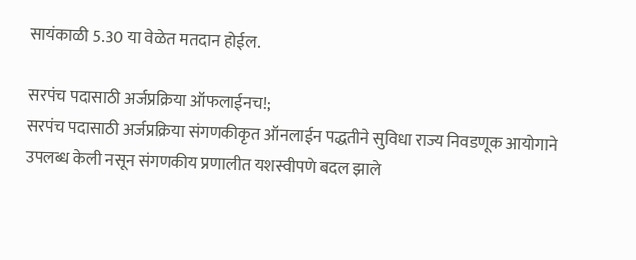सायंकाळी 5.30 या वेळेत मतदान होईल.

सरपंच पदासाठी अर्जप्रक्रिया ऑफलाईनच!;
सरपंच पदासाठी अर्जप्रक्रिया संगणकीकृत ऑनलाईन पद्धतीने सुविधा राज्य निवडणूक आयोगाने उपलब्ध केली नसून संगणकीय प्रणालीत यशस्वीपणे बदल झाले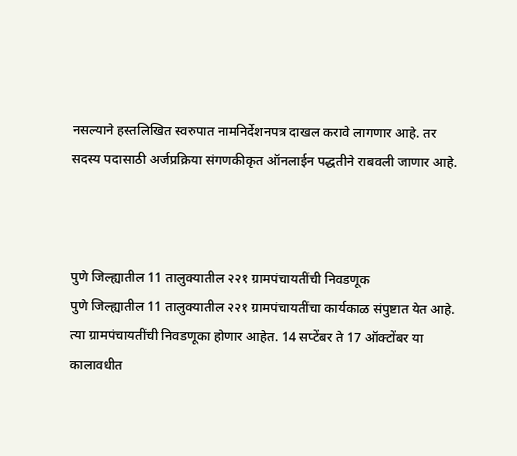नसल्याने हस्तलिखित स्वरुपात नामनिर्देशनपत्र दाखल करावे लागणार आहे. तर सदस्य पदासाठी अर्जप्रक्रिया संगणकीकृत ऑनलाईन पद्धतीने राबवली जाणार आहे.



पुणे जिल्ह्यातील 11 तालुक्यातील २२१ ग्रामपंचायतींची निवडणूक
पुणे जिल्ह्यातील 11 तालुक्यातील २२१ ग्रामपंचायतींचा कार्यकाळ संपुष्टात येत आहे. त्या ग्रामपंचायतींची निवडणूका होणार आहेत. 14 सप्टेंबर ते 17 ऑक्टोंबर या कालावधीत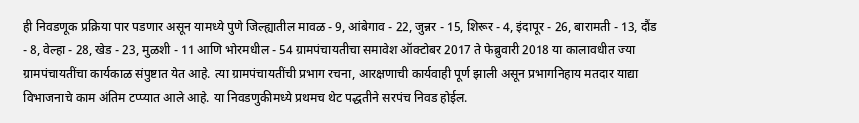ही निवडणूक प्रक्रिया पार पडणार असून यामध्ये पुणे जिल्ह्यातील मावळ - 9, आंबेगाव - 22, जुन्नर - 15, शिरूर - 4, इंदापूर - 26, बारामती - 13, दौंड - 8, वेल्हा - 28, खेड - 23, मुळशी - 11 आणि भोरमधील - 54 ग्रामपंचायतीचा समावेश ऑक्टोबर 2017 ते फेब्रुवारी 2018 या कालावधीत ज्या ग्रामपंचायतींचा कार्यकाळ संपुष्टात येत आहे. त्या ग्रामपंचायतींची प्रभाग रचना, आरक्षणाची कार्यवाही पूर्ण झाली असून प्रभागनिहाय मतदार याद्या विभाजनाचे काम अंतिम टप्प्यात आले आहे. या निवडणुकीमध्ये प्रथमच थेट पद्धतीने सरपंच निवड होईल.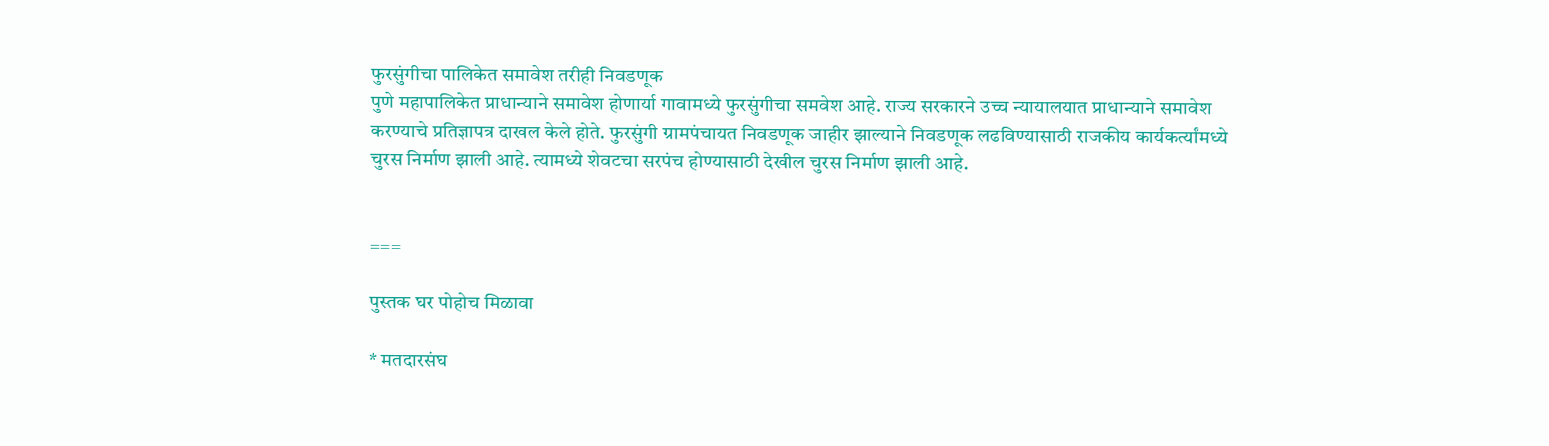फुरसुंगीचा पालिकेत समावेश तरीही निवडणूक
पुणे महापालिकेत प्राधान्याने समावेश होणार्या गावामध्ये फुरसुंगीचा समवेश आहे. राज्य सरकारने उच्च न्यायालयात प्राधान्याने समावेश करण्याचे प्रतिज्ञापत्र दाखल केले होते. फुरसुंगी ग्रामपंचायत निवडणूक जाहीर झाल्याने निवडणूक लढविण्यासाठी राजकीय कार्यकर्त्यांमध्ये चुरस निर्माण झाली आहे. त्यामध्ये शेवटचा सरपंच होण्यासाठी देखील चुरस निर्माण झाली आहे.


===

पुस्तक घर पोहोच मिळावा

* मतदारसंघ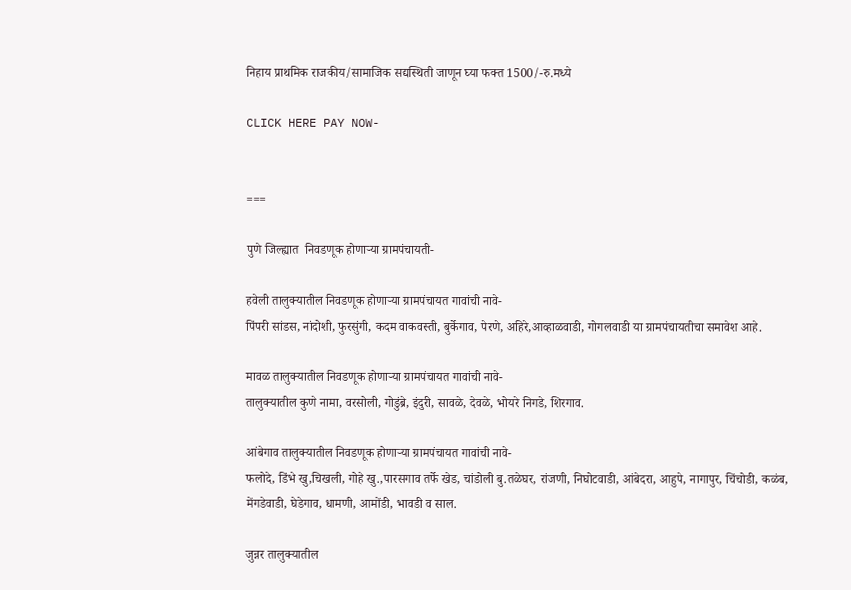निहाय प्राथमिक राजकीय/सामाजिक सद्यस्थिती जाणून घ्या फक्त 1500/-रु.मध्ये

CLICK HERE PAY NOW-


===

पुणे जिल्ह्यात  निवडणूक होणाऱ्या ग्रामपंचायती-

हवेली तालुक्यातील निवडणूक होणाऱ्या ग्रामपंचायत गावांची नावे-
पिंपरी सांडस, नांदोशी, फुरसुंगी, कदम वाकवस्ती, बुर्केगाव, पेरणे, अहिरे,आव्हाळवाडी, गोगलवाडी या ग्रामपंचायतीचा समावेश आहे.

मावळ तालुक्यातील निवडणूक होणाऱ्या ग्रामपंचायत गावांची नावे-
तालुक्यातील कुणे नामा, वरसोली, गोडुंब्रे, इंदुरी, सावळे, देवळे, भोयरे निगडे, शिरगाव.

आंबेगाव तालुक्यातील निवडणूक होणाऱ्या ग्रामपंचायत गावांची नावे-
फलोदे, डिंभे खु,चिखली, गोहे खु.,पारसगाव तर्फे खेड, चांडोली बु.तळेघर, रांजणी, निघोटवाडी, आंबेदरा, आहुपे, नागापुर, चिंचोडी, कळंब, मेंगडेवाडी, घेडेगाव, धामणी, आमोंडी, भावडी व साल.

जुन्नर तालुक्यातील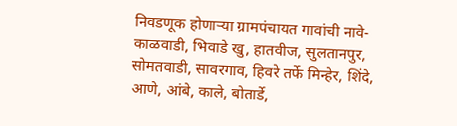निवडणूक होणाऱ्या ग्रामपंचायत गावांची नावे-
काळवाडी, भिवाडे खु, हातवीज, सुलतानपुर, सोमतवाडी, सावरगाव, हिवरे तर्फे मिन्हेर, शिंदे, आणे, आंबे, काले, बोतार्डे,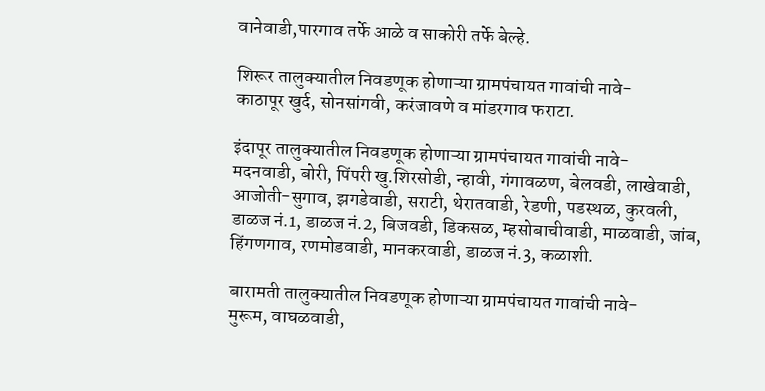वानेवाडी,पारगाव तर्फे आळे व साकोरी तर्फे बेल्हे.

शिरूर तालुक्यातील निवडणूक होणाऱ्या ग्रामपंचायत गावांची नावे-
काठापूर खुर्द, सोनसांगवी, करंजावणे व मांडरगाव फराटा.

इंदापूर तालुक्यातील निवडणूक होणाऱ्या ग्रामपंचायत गावांची नावे-
मदनवाडी, बोरी, पिंपरी खु.शिरसोडी, न्हावी, गंगावळण, बेलवडी, लाखेवाडी, आजोती-सुगाव, झगडेवाडी, सराटी, थेरातवाडी, रेडणी, पडस्थळ, कुरवली, डाळज नं.1, डाळज नं.2, बिजवडी, डिकसळ, म्हसोबाचीवाडी, माळवाडी, जांब, हिंगणगाव, रणमोडवाडी, मानकरवाडी, डाळज नं.3, कळाशी.

बारामती तालुक्यातील निवडणूक होणाऱ्या ग्रामपंचायत गावांची नावे-
मुरूम, वाघळवाडी,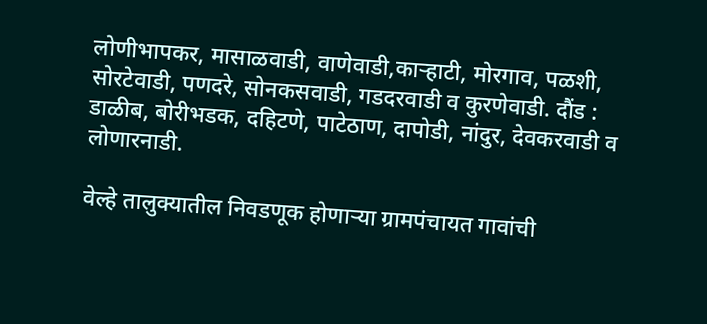लोणीभापकर, मासाळवाडी, वाणेवाडी,कार्‍हाटी, मोरगाव, पळशी, सोरटेवाडी, पणदरे, सोनकसवाडी, गडदरवाडी व कुरणेवाडी. दौंड : डाळीब, बोरीभडक, दहिटणे, पाटेठाण, दापोडी, नांदुर, देवकरवाडी व लोणारनाडी.

वेल्हे तालुक्यातील निवडणूक होणाऱ्या ग्रामपंचायत गावांची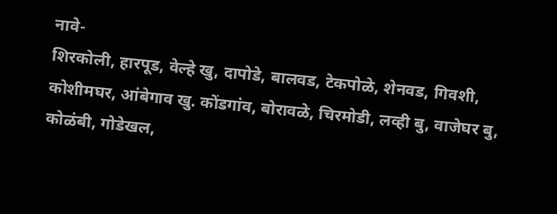नावे-
शिरकोली, हारपूड, वेल्हे खु, दापोडे, बालवड, टेकपोळे, शेनवड, गिवशी, कोशीमघर, आंबेगाव खु. कोंडगांव, बोरावळे, चिरमोडी, लव्ही बु, वाजेघर बु, कोळंबी, गोडेखल,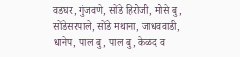वडघर, गुंजवणे, सोंडे हिरोजी, मोसे बु, सोंडेसरपाले, सोंडे मथाना, जाधववाडी, धानेप, पाल बु, पाल बु, केळद व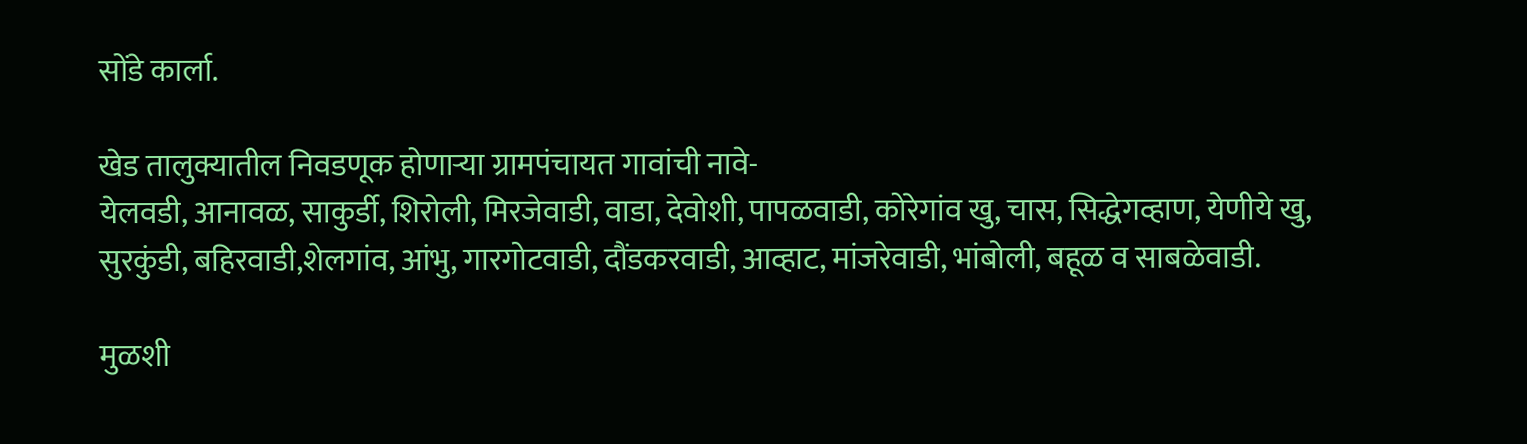सोंडे कार्ला.

खेड तालुक्यातील निवडणूक होणाऱ्या ग्रामपंचायत गावांची नावे-
येलवडी, आनावळ, साकुर्डी, शिरोली, मिरजेवाडी, वाडा, देवोशी, पापळवाडी, कोरेगांव खु, चास, सिद्धेगव्हाण, येणीये खु, सुरकुंडी, बहिरवाडी,शेलगांव, आंभु, गारगोटवाडी, दौंडकरवाडी, आव्हाट, मांजरेवाडी, भांबोली, बहूळ व साबळेवाडी.

मुळशी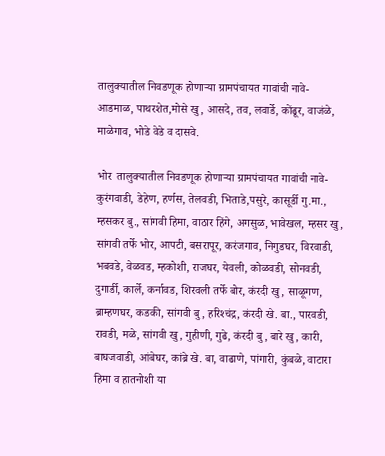तालुक्यातील निवडणूक होणाऱ्या ग्रामपंचायत गावांची नावे-
आडमाळ, पाथरशेत,मोसे खु, आसदे, तव, लवार्डे, कोंढूर, वाजंळे, माळेगाव, भोडे वेडे व दासवे.

भोर  तालुक्यातील निवडणूक होणाऱ्या ग्रामपंचायत गावांची नावे-
कुरंगवाडी, डेहेण, हर्णस, तेलवडी, भिताडे,पसुरे, कासूर्डी गु.मा., म्हसकर बु., सांगवी हिमा, वाठार हिंगे, अगसुळ, भावेखल, म्हसर खु, सांगवी तर्फे भोर, आपटी, बसरापूर, करंजगाव, निगुडघर, विरवाडी, भबवडे, वेळवड, म्हकोशी, राजघर, येवली, कोळवडी, सोनवडी, दुगार्डी, कार्ले, कर्नावड, शिरवली तर्फे बोर, कंरदी खु, साळूगण, ब्राम्हणघर, कडकी, सांगवी बु, हरिश्‍चंद्र, कंरदी खे. बा., पारवडी, रावडी, मळे, सांगवी खु, गुहीणी, गुढे, कंरदी बु, बारे खु, कारी, बाघजवाडी, आंबेघर, कांब्रे खे. बा, वाढाणे, पांगारी, कुंबळे, वाटारा हिमा व हातनोशी या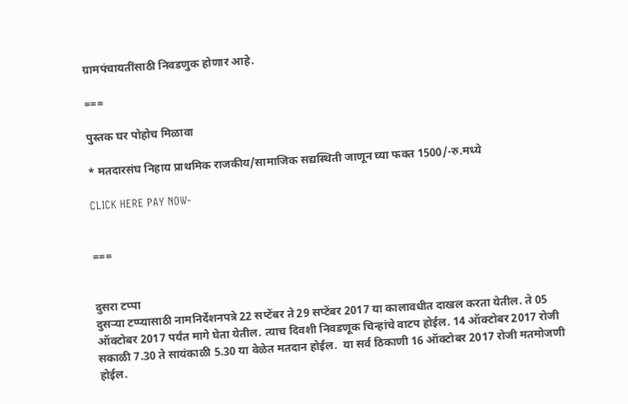ग्रामपंचायतींसाठी निवडणुक होणार आहे.

===

पुस्तक घर पोहोच मिळावा

* मतदारसंघ निहाय प्राथमिक राजकीय/सामाजिक सद्यस्थिती जाणून घ्या फक्त 1500/-रु.मध्ये

CLICK HERE PAY NOW-


===


दुसरा टप्पा
दुसऱ्या टप्प्यासाठी नामनिर्देशनपत्रे 22 सप्टेंबर ते 29 सप्टेंबर 2017 या कालावधीत दाखल करता येतील. ते 05 ऑक्टोबर 2017 पर्यंत मागे घेता येतील. त्याच दिवशी निवडणूक चिन्हांचे वाटप होईल. 14 ऑक्टोबर 2017 रोजी सकाळी 7.30 ते सायंकाळी 5.30 या वेळेत मतदान होईल.  या सर्व ठिकाणी 16 ऑक्टोबर 2017 रोजी मतमोजणी होईल.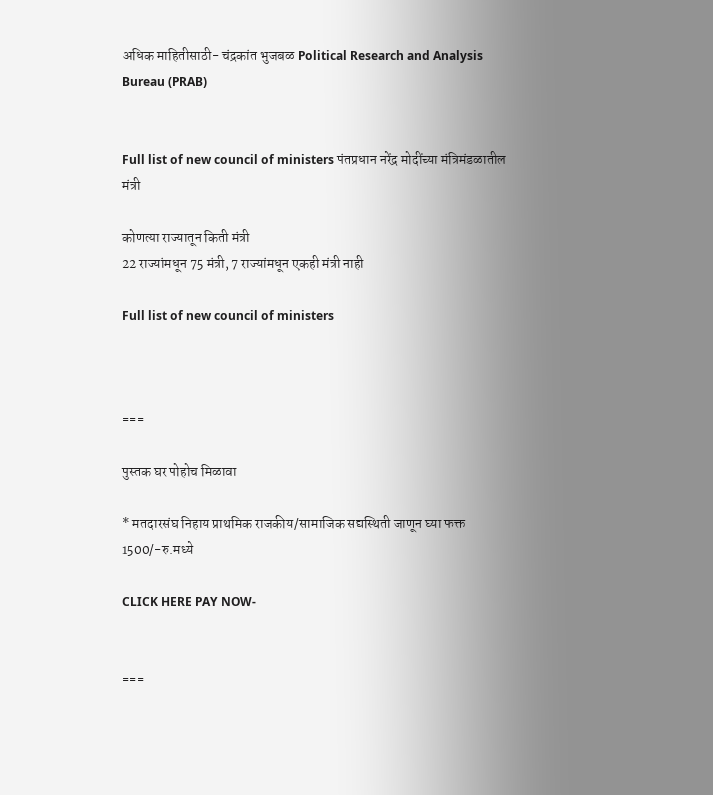अधिक माहितीसाठी- चंद्रकांत भुजबळ Political Research and Analysis Bureau (PRAB)


Full list of new council of ministers पंतप्रधान नरेंद्र मोदींच्या मंत्रिमंडळातील मंत्री

कोणत्या राज्यातून किती मंत्री
22 राज्यांमधून 75 मंत्री, 7 राज्यांमधून एकही मंत्री नाही

Full list of new council of ministers



===

पुस्तक घर पोहोच मिळावा

* मतदारसंघ निहाय प्राथमिक राजकीय/सामाजिक सद्यस्थिती जाणून घ्या फक्त 1500/-रु.मध्ये

CLICK HERE PAY NOW-


===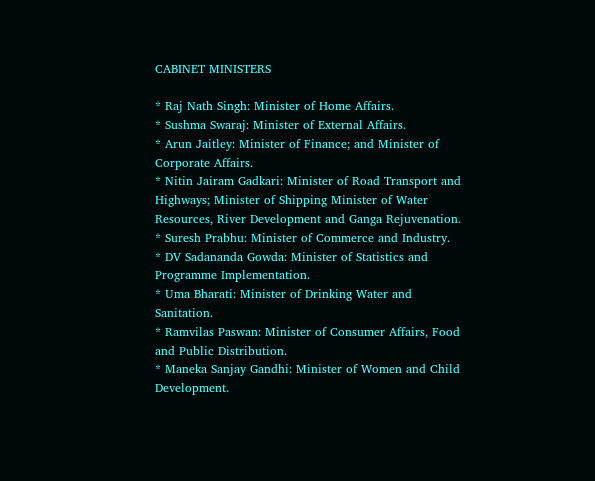CABINET MINISTERS

* Raj Nath Singh: Minister of Home Affairs.
* Sushma Swaraj: Minister of External Affairs.
* Arun Jaitley: Minister of Finance; and Minister of Corporate Affairs.
* Nitin Jairam Gadkari: Minister of Road Transport and Highways; Minister of Shipping Minister of Water Resources, River Development and Ganga Rejuvenation.
* Suresh Prabhu: Minister of Commerce and Industry.
* DV Sadananda Gowda: Minister of Statistics and Programme Implementation.
* Uma Bharati: Minister of Drinking Water and Sanitation.
* Ramvilas Paswan: Minister of Consumer Affairs, Food and Public Distribution.
* Maneka Sanjay Gandhi: Minister of Women and Child Development.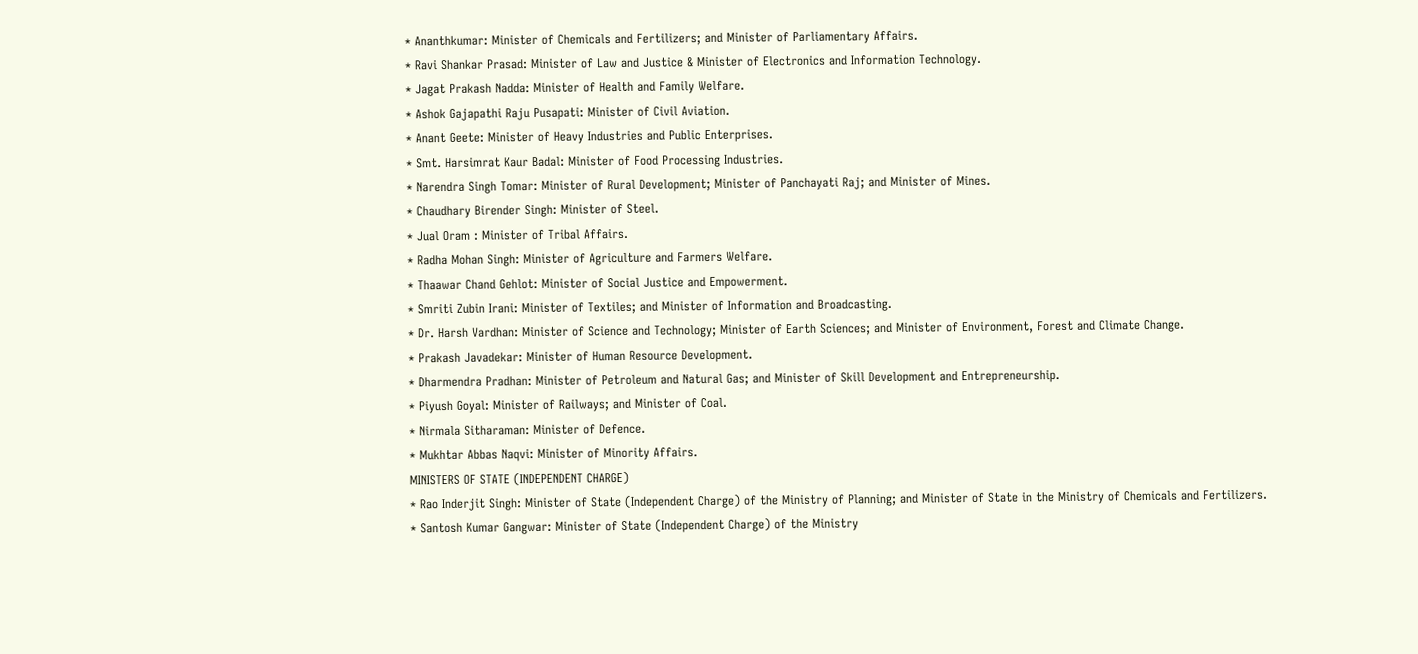* Ananthkumar: Minister of Chemicals and Fertilizers; and Minister of Parliamentary Affairs.
* Ravi Shankar Prasad: Minister of Law and Justice & Minister of Electronics and Information Technology.
* Jagat Prakash Nadda: Minister of Health and Family Welfare.
* Ashok Gajapathi Raju Pusapati: Minister of Civil Aviation.
* Anant Geete: Minister of Heavy Industries and Public Enterprises.
* Smt. Harsimrat Kaur Badal: Minister of Food Processing Industries.
* Narendra Singh Tomar: Minister of Rural Development; Minister of Panchayati Raj; and Minister of Mines.
* Chaudhary Birender Singh: Minister of Steel.
* Jual Oram : Minister of Tribal Affairs.
* Radha Mohan Singh: Minister of Agriculture and Farmers Welfare.
* Thaawar Chand Gehlot: Minister of Social Justice and Empowerment.
* Smriti Zubin Irani: Minister of Textiles; and Minister of Information and Broadcasting.
* Dr. Harsh Vardhan: Minister of Science and Technology; Minister of Earth Sciences; and Minister of Environment, Forest and Climate Change.
* Prakash Javadekar: Minister of Human Resource Development.
* Dharmendra Pradhan: Minister of Petroleum and Natural Gas; and Minister of Skill Development and Entrepreneurship.
* Piyush Goyal: Minister of Railways; and Minister of Coal.
* Nirmala Sitharaman: Minister of Defence.
* Mukhtar Abbas Naqvi: Minister of Minority Affairs.
MINISTERS OF STATE (INDEPENDENT CHARGE)
* Rao Inderjit Singh: Minister of State (Independent Charge) of the Ministry of Planning; and Minister of State in the Ministry of Chemicals and Fertilizers.
* Santosh Kumar Gangwar: Minister of State (Independent Charge) of the Ministry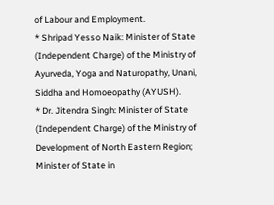of Labour and Employment.
* Shripad Yesso Naik: Minister of State (Independent Charge) of the Ministry of Ayurveda, Yoga and Naturopathy, Unani, Siddha and Homoeopathy (AYUSH).
* Dr. Jitendra Singh: Minister of State (Independent Charge) of the Ministry of Development of North Eastern Region; Minister of State in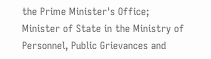the Prime Minister's Office; Minister of State in the Ministry of Personnel, Public Grievances and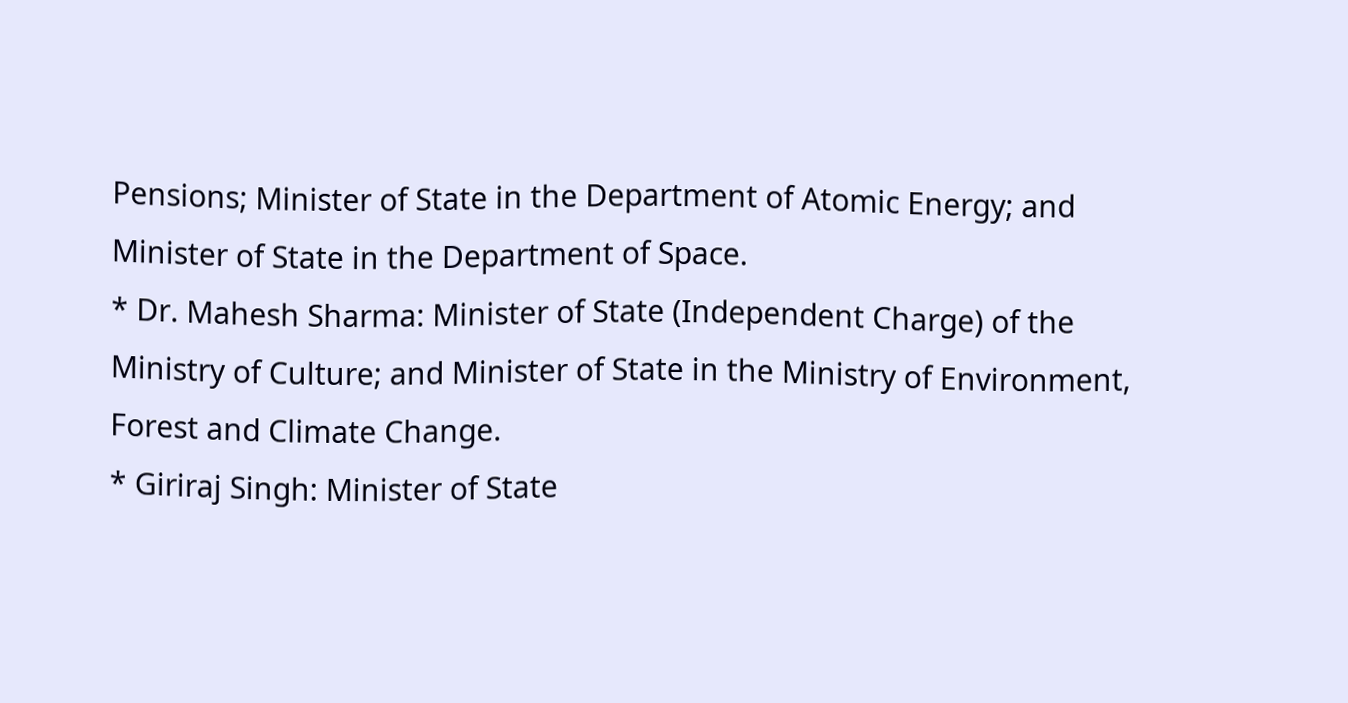Pensions; Minister of State in the Department of Atomic Energy; and Minister of State in the Department of Space.
* Dr. Mahesh Sharma: Minister of State (Independent Charge) of the Ministry of Culture; and Minister of State in the Ministry of Environment, Forest and Climate Change.
* Giriraj Singh: Minister of State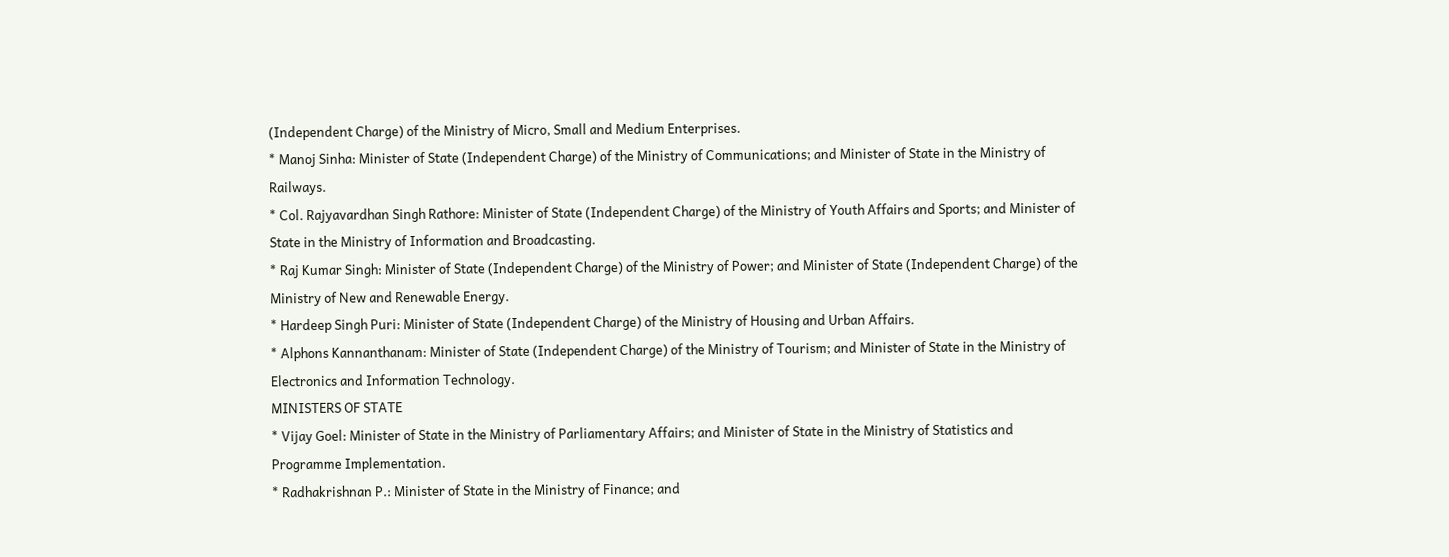(Independent Charge) of the Ministry of Micro, Small and Medium Enterprises.
* Manoj Sinha: Minister of State (Independent Charge) of the Ministry of Communications; and Minister of State in the Ministry of Railways.
* Col. Rajyavardhan Singh Rathore: Minister of State (Independent Charge) of the Ministry of Youth Affairs and Sports; and Minister of State in the Ministry of Information and Broadcasting.
* Raj Kumar Singh: Minister of State (Independent Charge) of the Ministry of Power; and Minister of State (Independent Charge) of the Ministry of New and Renewable Energy.
* Hardeep Singh Puri: Minister of State (Independent Charge) of the Ministry of Housing and Urban Affairs.
* Alphons Kannanthanam: Minister of State (Independent Charge) of the Ministry of Tourism; and Minister of State in the Ministry of Electronics and Information Technology.
MINISTERS OF STATE
* Vijay Goel: Minister of State in the Ministry of Parliamentary Affairs; and Minister of State in the Ministry of Statistics and Programme Implementation.
* Radhakrishnan P.: Minister of State in the Ministry of Finance; and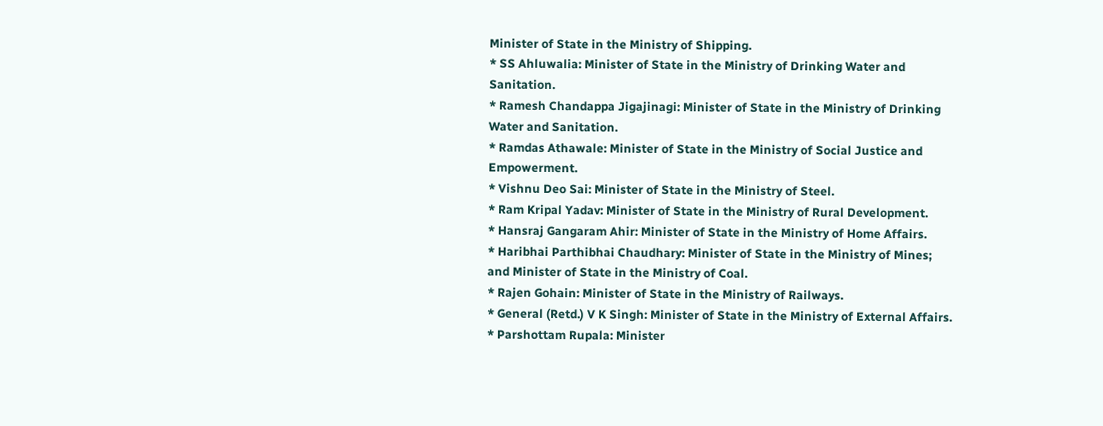Minister of State in the Ministry of Shipping.
* SS Ahluwalia: Minister of State in the Ministry of Drinking Water and Sanitation.
* Ramesh Chandappa Jigajinagi: Minister of State in the Ministry of Drinking Water and Sanitation.
* Ramdas Athawale: Minister of State in the Ministry of Social Justice and Empowerment.
* Vishnu Deo Sai: Minister of State in the Ministry of Steel.
* Ram Kripal Yadav: Minister of State in the Ministry of Rural Development.
* Hansraj Gangaram Ahir: Minister of State in the Ministry of Home Affairs.
* Haribhai Parthibhai Chaudhary: Minister of State in the Ministry of Mines; and Minister of State in the Ministry of Coal.
* Rajen Gohain: Minister of State in the Ministry of Railways.
* General (Retd.) V K Singh: Minister of State in the Ministry of External Affairs.
* Parshottam Rupala: Minister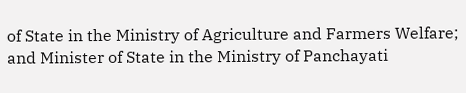of State in the Ministry of Agriculture and Farmers Welfare; and Minister of State in the Ministry of Panchayati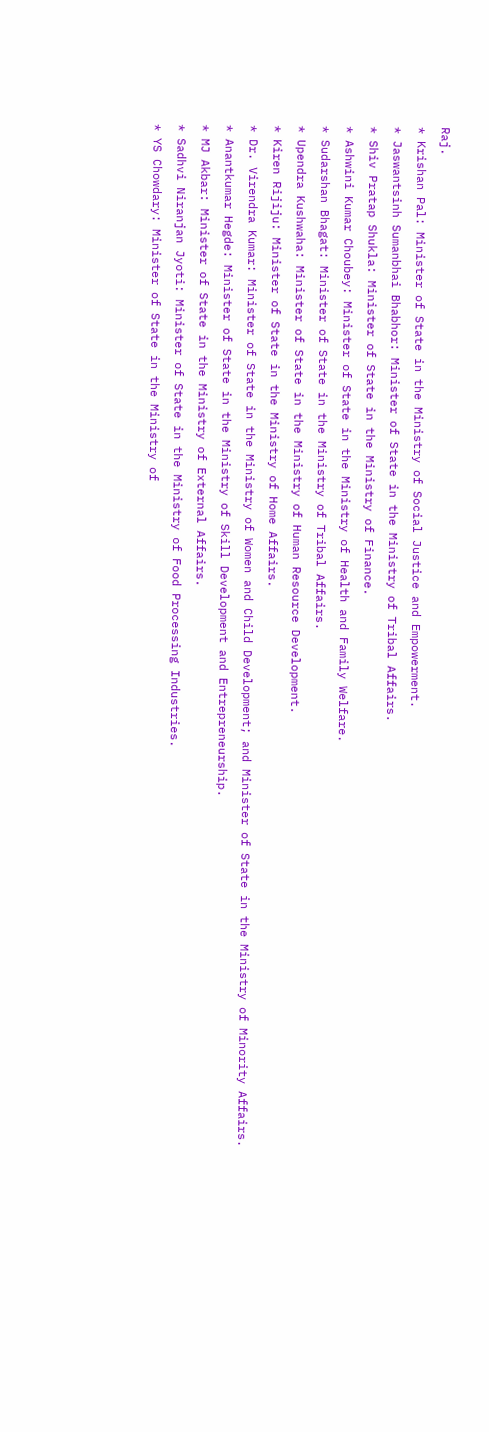Raj.
* Krishan Pal: Minister of State in the Ministry of Social Justice and Empowerment.
* Jaswantsinh Sumanbhai Bhabhor: Minister of State in the Ministry of Tribal Affairs.
* Shiv Pratap Shukla: Minister of State in the Ministry of Finance.
* Ashwini Kumar Choubey: Minister of State in the Ministry of Health and Family Welfare.
* Sudarshan Bhagat: Minister of State in the Ministry of Tribal Affairs.
* Upendra Kushwaha: Minister of State in the Ministry of Human Resource Development.
* Kiren Rijiju: Minister of State in the Ministry of Home Affairs.
* Dr. Virendra Kumar: Minister of State in the Ministry of Women and Child Development; and Minister of State in the Ministry of Minority Affairs.
* Anantkumar Hegde: Minister of State in the Ministry of Skill Development and Entrepreneurship.
* MJ Akbar: Minister of State in the Ministry of External Affairs.
* Sadhvi Niranjan Jyoti: Minister of State in the Ministry of Food Processing Industries.
* YS Chowdary: Minister of State in the Ministry of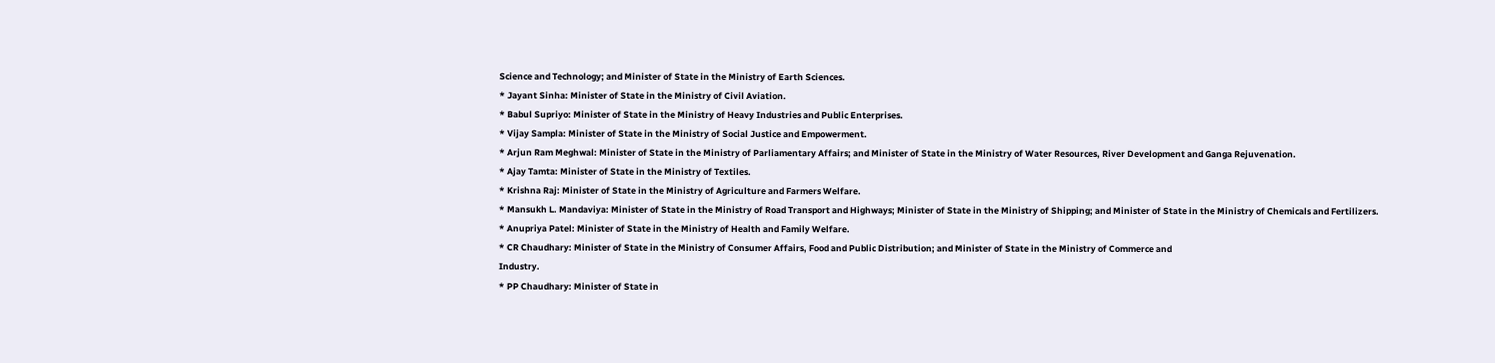Science and Technology; and Minister of State in the Ministry of Earth Sciences.
* Jayant Sinha: Minister of State in the Ministry of Civil Aviation.
* Babul Supriyo: Minister of State in the Ministry of Heavy Industries and Public Enterprises.
* Vijay Sampla: Minister of State in the Ministry of Social Justice and Empowerment.
* Arjun Ram Meghwal: Minister of State in the Ministry of Parliamentary Affairs; and Minister of State in the Ministry of Water Resources, River Development and Ganga Rejuvenation.
* Ajay Tamta: Minister of State in the Ministry of Textiles.
* Krishna Raj: Minister of State in the Ministry of Agriculture and Farmers Welfare.
* Mansukh L. Mandaviya: Minister of State in the Ministry of Road Transport and Highways; Minister of State in the Ministry of Shipping; and Minister of State in the Ministry of Chemicals and Fertilizers.
* Anupriya Patel: Minister of State in the Ministry of Health and Family Welfare.
* CR Chaudhary: Minister of State in the Ministry of Consumer Affairs, Food and Public Distribution; and Minister of State in the Ministry of Commerce and
Industry.
* PP Chaudhary: Minister of State in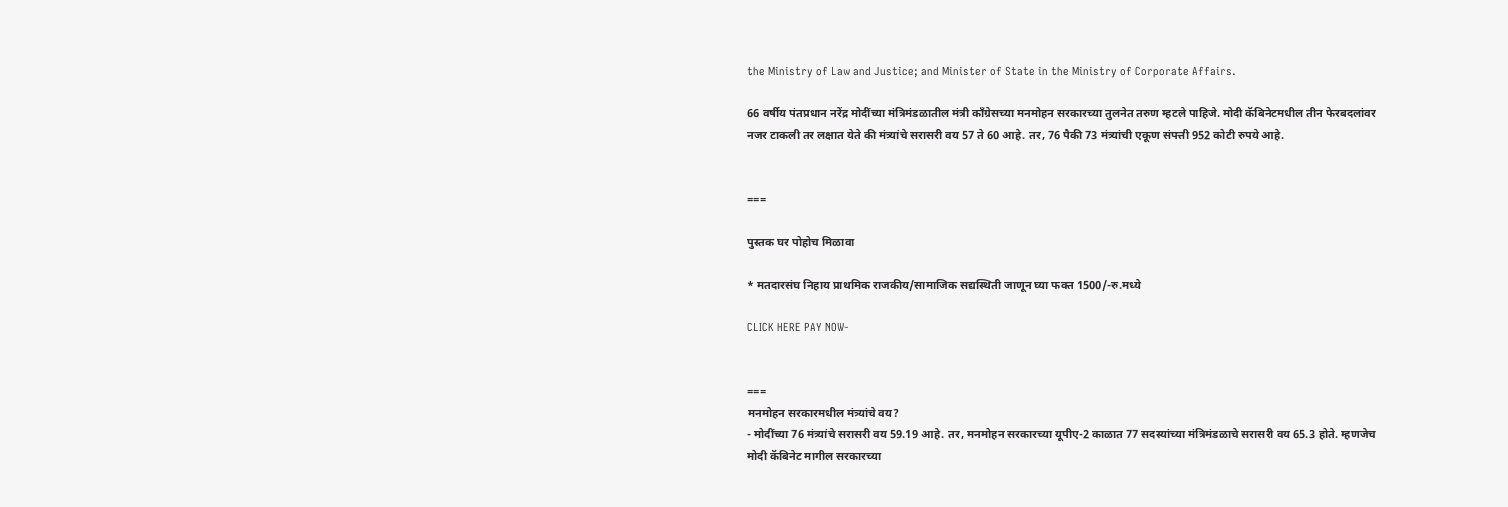the Ministry of Law and Justice; and Minister of State in the Ministry of Corporate Affairs.

66 वर्षीय पंतप्रधान नरेंद्र मोदींच्या मंत्रिमंडळातील मंत्री काँग्रेसच्या मनमोहन सरकारच्या तुलनेत तरुण म्हटले पाहिजे. मोदी कॅबिनेटमधील तीन फेरबदलांवर नजर टाकली तर लक्षात येते की मंत्र्यांचे सरासरी वय 57 ते 60 आहे. तर, 76 पैकी 73 मंत्र्यांची एकूण संपत्ती 952 कोटी रुपये आहे.


===

पुस्तक घर पोहोच मिळावा

* मतदारसंघ निहाय प्राथमिक राजकीय/सामाजिक सद्यस्थिती जाणून घ्या फक्त 1500/-रु.मध्ये

CLICK HERE PAY NOW-


===
मनमोहन सरकारमधील मंत्र्यांचे वय?
- मोदींच्या 76 मंत्र्यांचे सरासरी वय 59.19 आहे. तर, मनमोहन सरकारच्या यूपीए-2 काळात 77 सदस्यांच्या मंत्रिमंडळाचे सरासरी वय 65.3 होते. म्हणजेच मोदी कॅबिनेट मागील सरकारच्या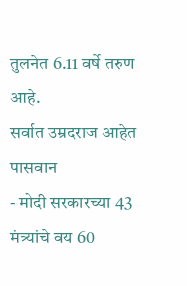तुलनेत 6.11 वर्षे तरुण आहे.
सर्वात उम्रदराज आहेत पासवान
- मोदी सरकारच्या 43 मंत्र्यांचे वय 60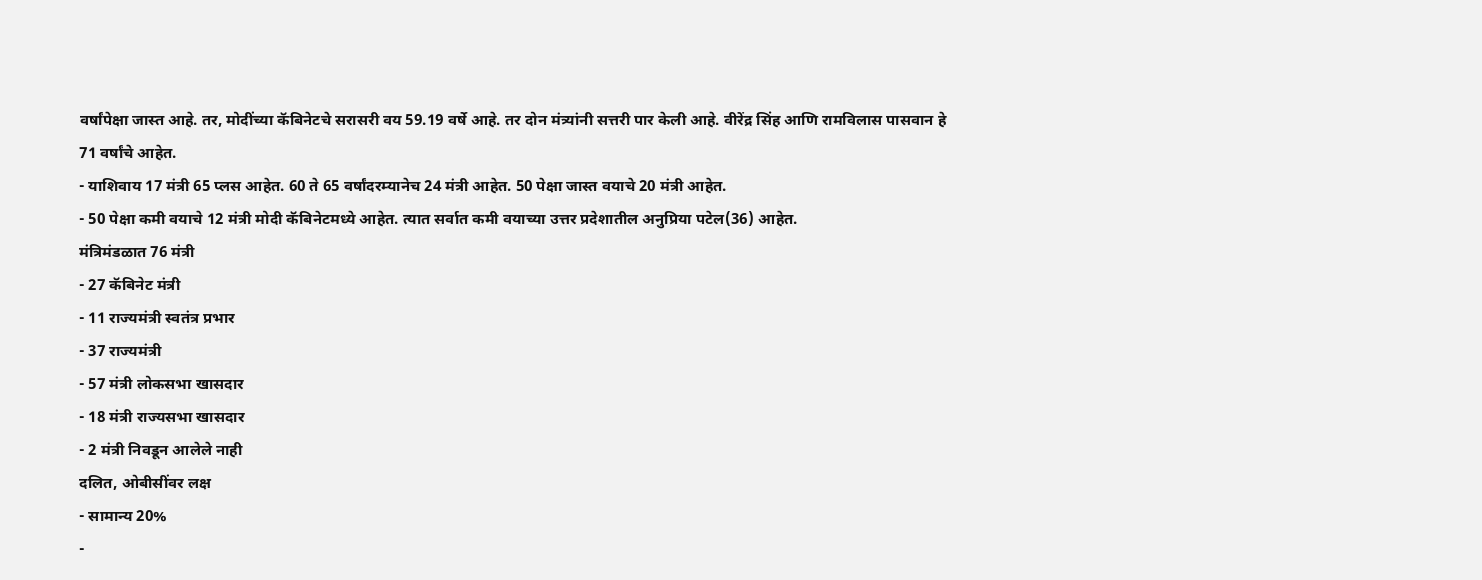वर्षांपेक्षा जास्त आहे. तर, मोदींच्या कॅबिनेटचे सरासरी वय 59.19 वर्षे आहे. तर दोन मंत्र्यांनी सत्तरी पार केली आहे. वीरेंद्र सिंह आणि रामविलास पासवान हे 71 वर्षांचे आहेत.
- याशिवाय 17 मंत्री 65 प्लस आहेत. 60 ते 65 वर्षांदरम्यानेच 24 मंत्री आहेत. 50 पेक्षा जास्त वयाचे 20 मंत्री आहेत.
- 50 पेक्षा कमी वयाचे 12 मंत्री मोदी कॅबिनेटमध्ये आहेत. त्यात सर्वात कमी वयाच्या उत्तर प्रदेशातील अनुप्रिया पटेल(36) आहेत.
मंत्रिमंडळात 76 मंत्री
- 27 कॅबिनेट मंत्री
- 11 राज्यमंत्री स्वतंत्र प्रभार
- 37 राज्यमंत्री
- 57 मंत्री लोकसभा खासदार
- 18 मंत्री राज्यसभा खासदार
- 2 मंत्री निवडून आलेले नाही
दलित, ओबीसींवर लक्ष
- सामान्य 20%
-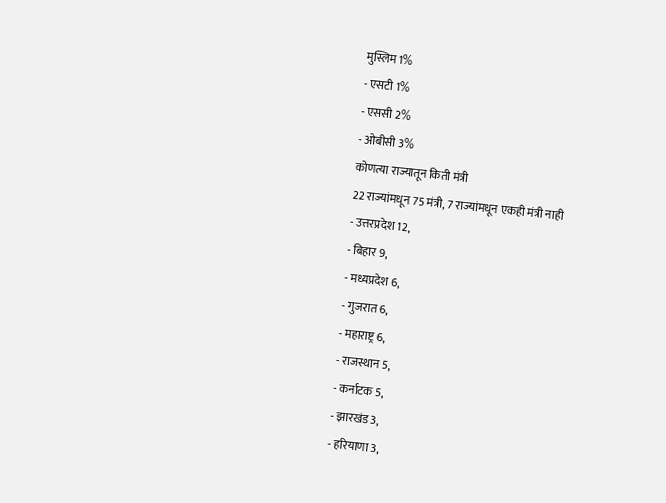मुस्लिम 1%
- एसटी 1%
- एससी 2%
- ओबीसी 3%
कोणत्या राज्यातून किती मंत्री
22 राज्यांमधून 75 मंत्री, 7 राज्यांमधून एकही मंत्री नाही
- उत्तरप्रदेश 12,
- बिहार 9,
- मध्यप्रदेश 6,
- गुजरात 6,
- महाराष्ट्र 6,
- राजस्थान 5,
- कर्नाटक 5,
- झारखंड 3,
- हरियाणा 3,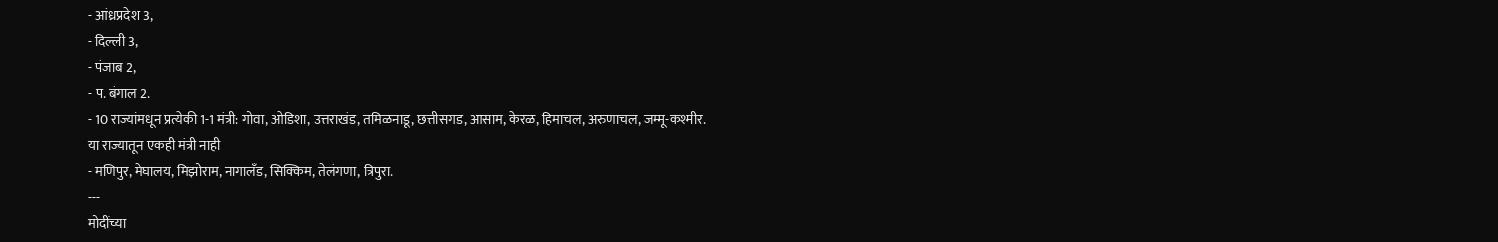- आंध्रप्रदेश 3,
- दिल्ली 3,
- पंजाब 2,
- प. बंगाल 2.
- 10 राज्यांमधून प्रत्येकी 1-1 मंत्री: गोवा, ओडिशा, उत्तराखंड, तमिळनाडू, छत्तीसगड, आसाम, केरळ, हिमाचल, अरुणाचल, जम्मू-कश्मीर.
या राज्यातून एकही मंत्री नाही
- मणिपुर, मेघालय, मिझोराम, नागालँड, सिक्किम, तेलंगणा, त्रिपुरा.
---
मोदींच्या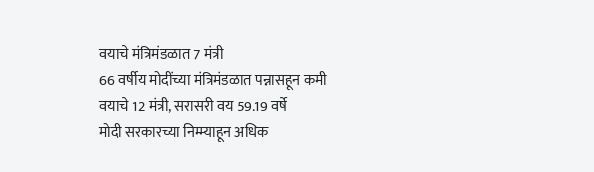वयाचे मंत्रिमंडळात 7 मंत्री
66 वर्षीय मोदींच्या मंत्रिमंडळात पन्नासहून कमी वयाचे 12 मंत्री, सरासरी वय 59.19 वर्षे
मोदी सरकारच्या निम्म्याहून अधिक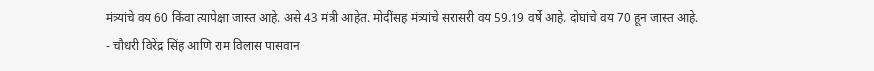मंत्र्यांचे वय 60 किंवा त्यापेक्षा जास्त आहे. असे 43 मंत्री आहेत. मोदींसह मंत्र्यांचे सरासरी वय 59.19 वर्षे आहे. दोघांचे वय 70 हून जास्त आहे.
- चौधरी विरेंद्र सिंह आणि राम विलास पासवान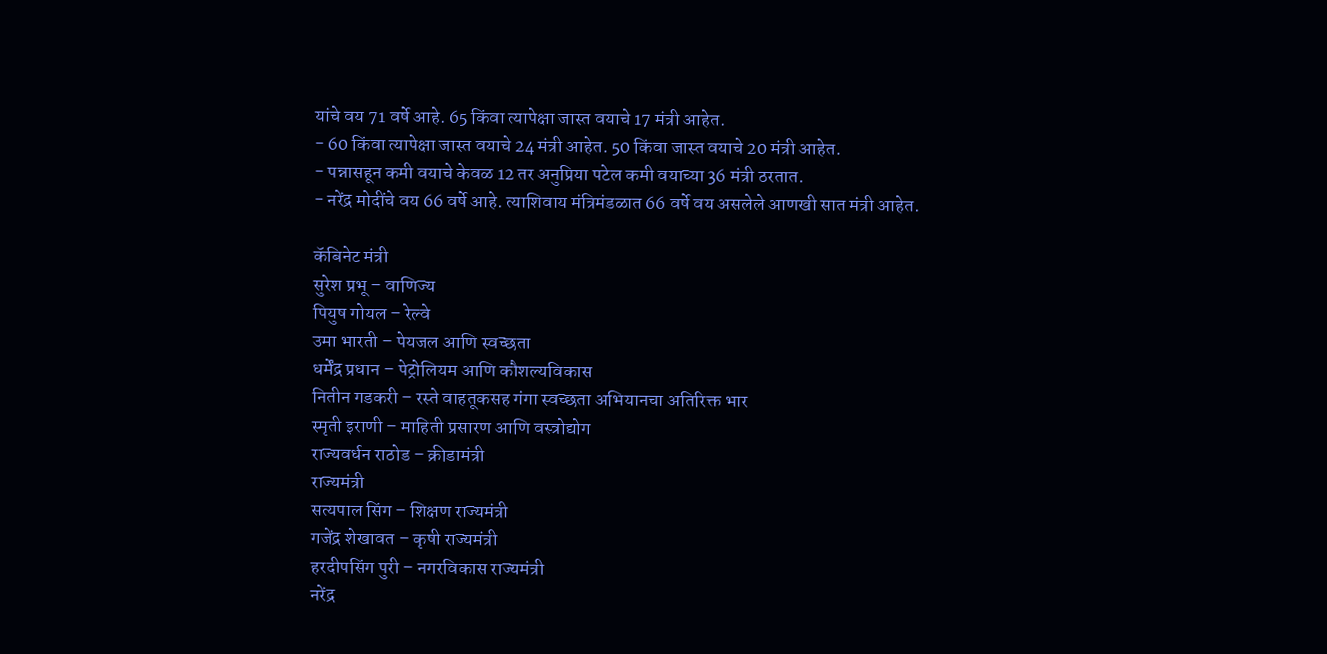यांचे वय 71 वर्षे आहे. 65 किंवा त्यापेक्षा जास्त वयाचे 17 मंत्री आहेत.
- 60 किंवा त्यापेक्षा जास्त वयाचे 24 मंत्री आहेत. 50 किंवा जास्त वयाचे 20 मंत्री आहेत.
- पन्नासहून कमी वयाचे केवळ 12 तर अनुप्रिया पटेल कमी वयाच्या 36 मंत्री ठरतात.
- नरेंद्र मोदींचे वय 66 वर्षे आहे. त्याशिवाय मंत्रिमंडळात 66 वर्षे वय असलेले आणखी सात मंत्री आहेत.

कॅबिनेट मंत्री
सुरेश प्रभू – वाणिज्य
पियुष गोयल – रेल्वे
उमा भारती – पेयजल आणि स्वच्छता
धर्मेंद्र प्रधान – पेट्रोलियम आणि कौशल्यविकास
नितीन गडकरी – रस्ते वाहतूकसह गंगा स्वच्छता अभियानचा अतिरिक्त भार
स्मृती इराणी – माहिती प्रसारण आणि वस्त्रोद्योग
राज्यवर्धन राठोड – क्रीडामंत्री
राज्यमंत्री
सत्यपाल सिंग – शिक्षण राज्यमंत्री
गजेंद्र शेखावत – कृषी राज्यमंत्री
हरदीपसिंग पुरी – नगरविकास राज्यमंत्री
नरेंद्र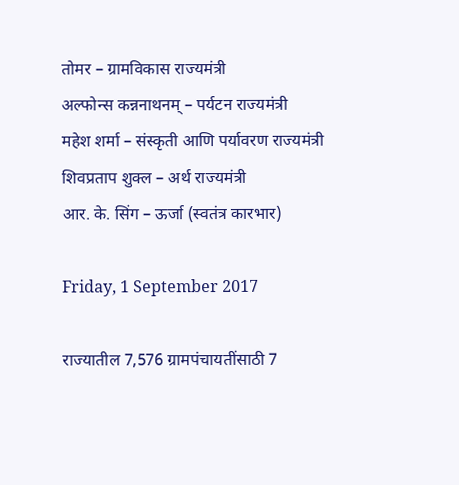तोमर – ग्रामविकास राज्यमंत्री
अल्फोन्स कन्ननाथनम् – पर्यटन राज्यमंत्री
महेश शर्मा – संस्कृती आणि पर्यावरण राज्यमंत्री
शिवप्रताप शुक्ल – अर्थ राज्यमंत्री
आर. के. सिंग – ऊर्जा (स्वतंत्र कारभार)

Friday, 1 September 2017

राज्यातील 7,576 ग्रामपंचायतींसाठी 7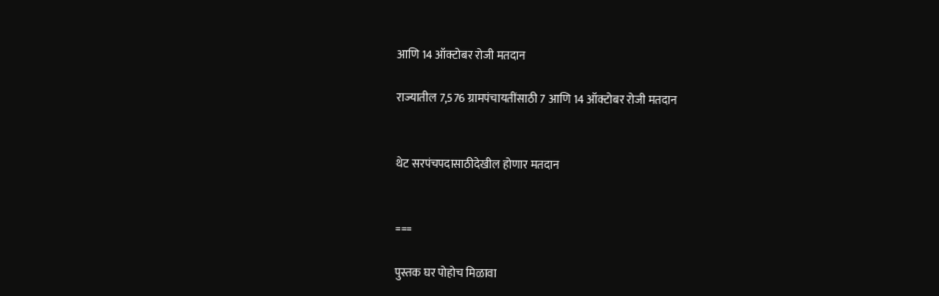आणि 14 ऑक्टोबर रोजी मतदान

राज्यातील 7,576 ग्रामपंचायतींसाठी 7 आणि 14 ऑक्टोबर रोजी मतदान


थेट सरपंचपदासाठीदेखील होणार मतदान


===

पुस्तक घर पोहोच मिळावा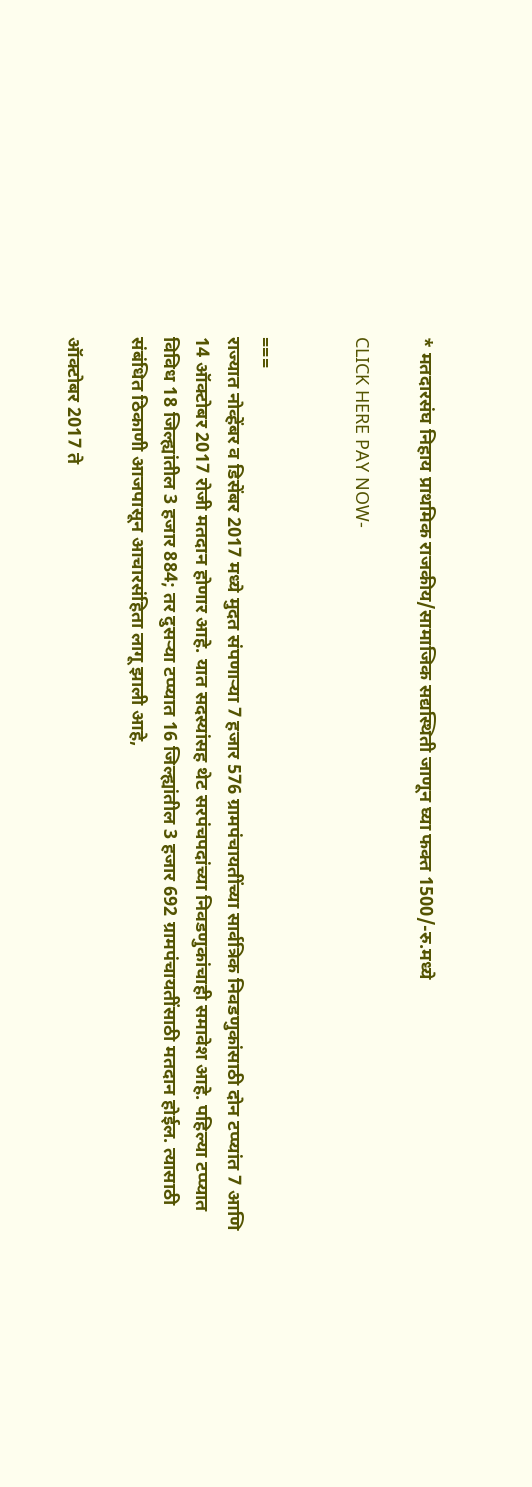* मतदारसंघ निहाय प्राथमिक राजकीय/सामाजिक सद्यस्थिती जाणून घ्या फक्त 1500/-रु.मध्ये

CLICK HERE PAY NOW-


===
राज्यात नोव्हेंबर व डिसेंबर 2017 मध्ये मुदत संपणाऱ्या 7 हजार 576 ग्रामपंचायतींच्या सार्वत्रिक निवडणुकांसाठी दोन टप्प्यांत 7 आणि 14 ऑक्टोबर 2017 रोजी मतदान होणार आहे. यात सदस्यांसह थेट सरपंचपदांच्या निवडणुकांचाही समावेश आहे. पहिल्या टप्प्यात विविध 18 जिल्ह्यांतील 3 हजार 884; तर दुसऱ्या टप्प्यात 16 जिल्ह्यांतील 3 हजार 692 ग्रामपंचायतींसाठी मतदान होईल. त्यासाठी संबंधित ठिकाणी आजपासून आचारसंहिता लागू झाली आहे,

ऑक्टोबर 2017 ते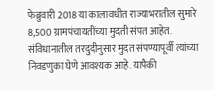फेब्रुवारी 2018 या कालावधीत राज्याभरातील सुमारे 8,500 ग्रामपंचायतींच्या मुदती संपत आहेत. संविधानातील तरदुदीनुसार मुदत संपण्यापूर्वी त्यांच्या निवडणुका घेणे आवश्यक आहे. यापैकी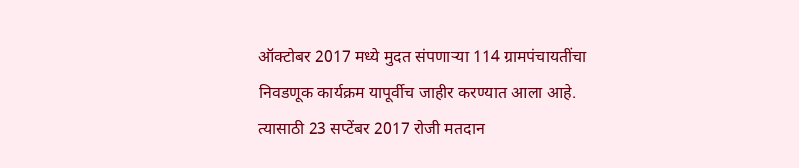ऑक्टोबर 2017 मध्ये मुदत संपणाऱ्या 114 ग्रामपंचायतींचा निवडणूक कार्यक्रम यापूर्वीच जाहीर करण्यात आला आहे. त्यासाठी 23 सप्टेंबर 2017 रोजी मतदान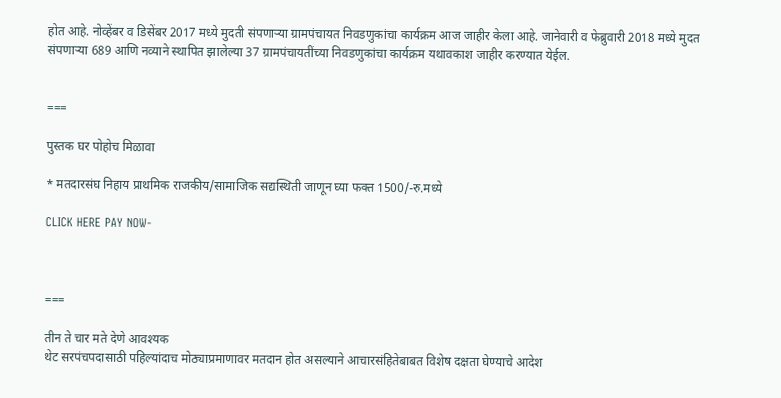होत आहे. नोव्हेंबर व डिसेंबर 2017 मध्ये मुदती संपणाऱ्या ग्रामपंचायत निवडणुकांचा कार्यक्रम आज जाहीर केला आहे. जानेवारी व फेब्रुवारी 2018 मध्ये मुदत संपणाऱ्या 689 आणि नव्याने स्थापित झालेल्या 37 ग्रामपंचायतींच्या निवडणुकांचा कार्यक्रम यथावकाश जाहीर करण्यात येईल.


===

पुस्तक घर पोहोच मिळावा

* मतदारसंघ निहाय प्राथमिक राजकीय/सामाजिक सद्यस्थिती जाणून घ्या फक्त 1500/-रु.मध्ये

CLICK HERE PAY NOW-



===

तीन ते चार मते देणे आवश्यक
थेट सरपंचपदासाठी पहिल्यांदाच मोठ्याप्रमाणावर मतदान होत असल्याने आचारसंहितेबाबत विशेष दक्षता घेण्याचे आदेश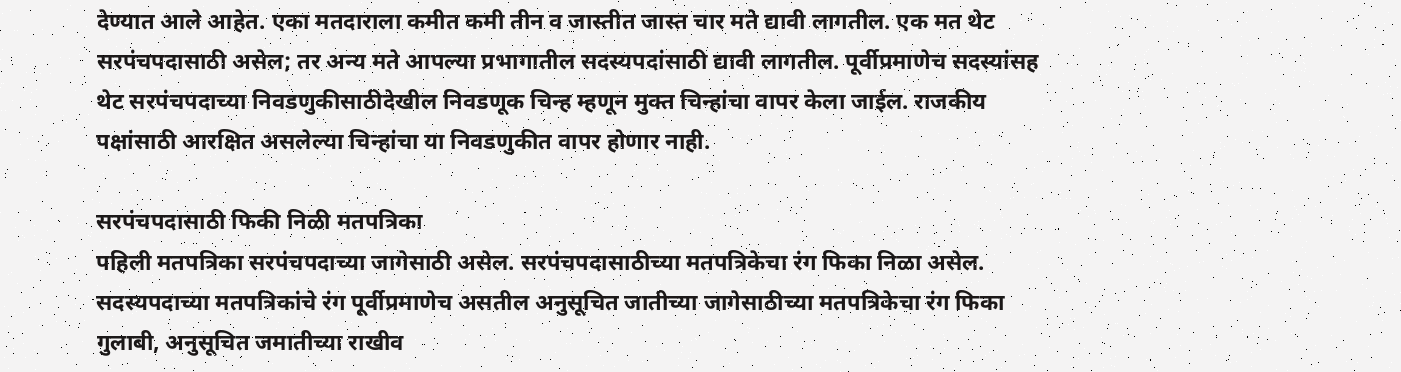देण्यात आले आहेत. एका मतदाराला कमीत कमी तीन व जास्तीत जास्त चार मते द्यावी लागतील. एक मत थेट सरपंचपदासाठी असेल; तर अन्य मते आपल्या प्रभागातील सदस्यपदांसाठी द्यावी लागतील. पूर्वीप्रमाणेच सदस्यांसह थेट सरपंचपदाच्या निवडणुकीसाठीदेखील निवडणूक चिन्ह म्हणून मुक्त चिन्हांचा वापर केला जाईल. राजकीय पक्षांसाठी आरक्षित असलेल्या चिन्हांचा या निवडणुकीत वापर होणार नाही.

सरपंचपदासाठी फिकी निळी मतपत्रिका
पहिली मतपत्रिका सरपंचपदाच्या जागेसाठी असेल. सरपंचपदासाठीच्या मतपत्रिकेचा रंग फिका निळा असेल. सदस्यपदाच्या मतपत्रिकांचे रंग पूर्वीप्रमाणेच असतील अनुसूचित जातीच्या जागेसाठीच्या मतपत्रिकेचा रंग फिका गुलाबी, अनुसूचित जमातीच्या राखीव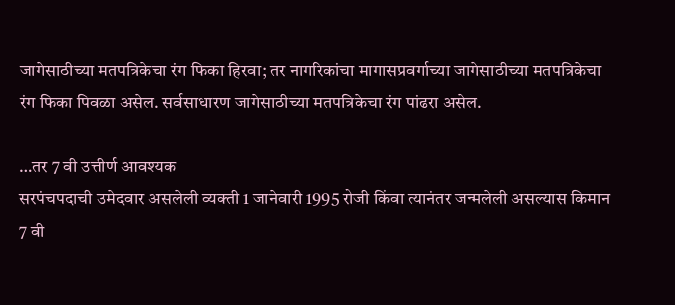जागेसाठीच्या मतपत्रिकेचा रंग फिका हिरवा; तर नागरिकांचा मागासप्रवर्गाच्या जागेसाठीच्या मतपत्रिकेचा रंग फिका पिवळा असेल. सर्वसाधारण जागेसाठीच्या मतपत्रिकेचा रंग पांढरा असेल.

…तर 7 वी उत्तीर्ण आवश्यक
सरपंचपदाची उमेदवार असलेली व्यक्ती 1 जानेवारी 1995 रोजी किंवा त्यानंतर जन्मलेली असल्यास किमान 7 वी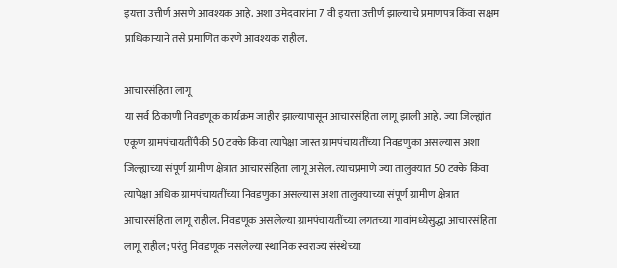इयत्ता उत्तीर्ण असणे आवश्यक आहे. अशा उमेदवारांना 7 वी इयत्ता उत्तीर्ण झाल्याचे प्रमाणपत्र किंवा सक्षम प्राधिकाऱ्याने तसे प्रमाणित करणे आवश्यक राहील.

आचारसंहिता लागू
या सर्व ठिकाणी निवडणूक कार्यक्रम जाहीर झाल्यापासून आचारसंहिता लागू झाली आहे. ज्या जिल्ह्यांत एकूण ग्रामपंचायतींपैकी 50 टक्के किंवा त्यापेक्षा जास्त ग्रामपंचायतींच्या निवडणुका असल्यास अशा जिल्ह्याच्या संपूर्ण ग्रामीण क्षेत्रात आचारसंहिता लागू असेल. त्याचप्रमाणे ज्या तालुक्यात 50 टक्के किंवा त्यापेक्षा अधिक ग्रामपंचायतींच्या निवडणुका असल्यास अशा तालुक्याच्या संपूर्ण ग्रामीण क्षेत्रात आचारसंहिता लागू राहील. निवडणूक असलेल्या ग्रामपंचायतींच्या लगतच्या गावांमध्येसुद्धा आचारसंहिता लागू राहील; परंतु निवडणूक नसलेल्या स्थानिक स्वराज्य संस्थेच्या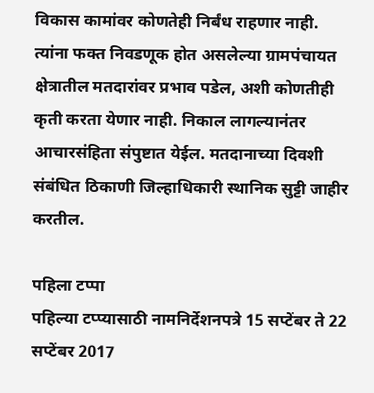विकास कामांवर कोणतेही निर्बंध राहणार नाही. त्यांना फक्त निवडणूक होत असलेल्या ग्रामपंचायत क्षेत्रातील मतदारांवर प्रभाव पडेल, अशी कोणतीही कृती करता येणार नाही. निकाल लागल्यानंतर आचारसंहिता संपुष्टात येईल. मतदानाच्या दिवशी संबंधित ठिकाणी जिल्हाधिकारी स्थानिक सुट्टी जाहीर करतील.

पहिला टप्पा
पहिल्या टप्प्यासाठी नामनिर्देशनपत्रे 15 सप्टेंबर ते 22 सप्टेंबर 2017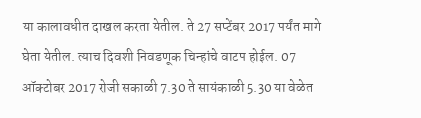या कालावधीत दाखल करता येतील. ते 27 सप्टेंबर 2017 पर्यंत मागे घेता येतील. त्याच दिवशी निवडणूक चिन्हांचे वाटप होईल. 07 ऑक्टोबर 2017 रोजी सकाळी 7.30 ते सायंकाळी 5.30 या वेळेत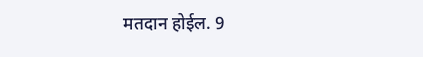मतदान होईल. 9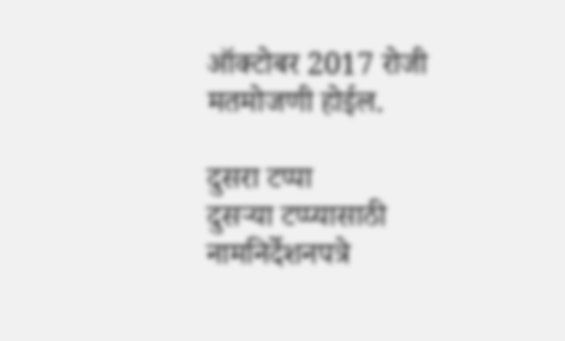ऑक्टोबर 2017 रोजी मतमोजणी होईल.

दुसरा टप्पा
दुसऱ्या टप्प्यासाठी नामनिर्देशनपत्रे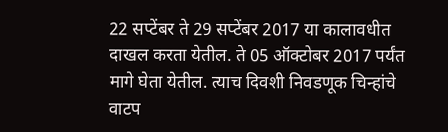22 सप्टेंबर ते 29 सप्टेंबर 2017 या कालावधीत दाखल करता येतील. ते 05 ऑक्टोबर 2017 पर्यंत मागे घेता येतील. त्याच दिवशी निवडणूक चिन्हांचे वाटप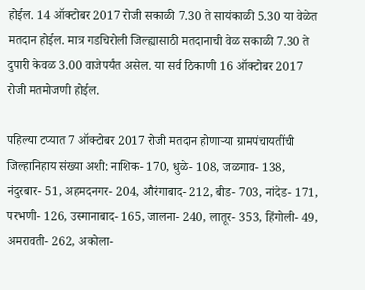होईल. 14 ऑक्टोबर 2017 रोजी सकाळी 7.30 ते सायंकाळी 5.30 या वेळेत मतदान होईल. मात्र गडचिरोली जिल्ह्यासाठी मतदानाची वेळ सकाळी 7.30 ते दुपारी केवळ 3.00 वाजेपर्यंत असेल. या सर्व ठिकाणी 16 ऑक्टोबर 2017 रोजी मतमोजणी होईल.

पहिल्या टप्यात 7 ऑक्टोबर 2017 रोजी मतदान होणाऱ्या ग्रामपंचायतींची जिल्हानिहाय संख्या अशी: नाशिक- 170, धुळे- 108, जळगाव- 138, नंदुरबार- 51, अहमदनगर- 204, औरंगाबाद- 212, बीड- 703, नांदेड- 171, परभणी- 126, उस्मानाबाद- 165, जालना- 240, लातूर- 353, हिंगोली- 49, अमरावती- 262, अकोला-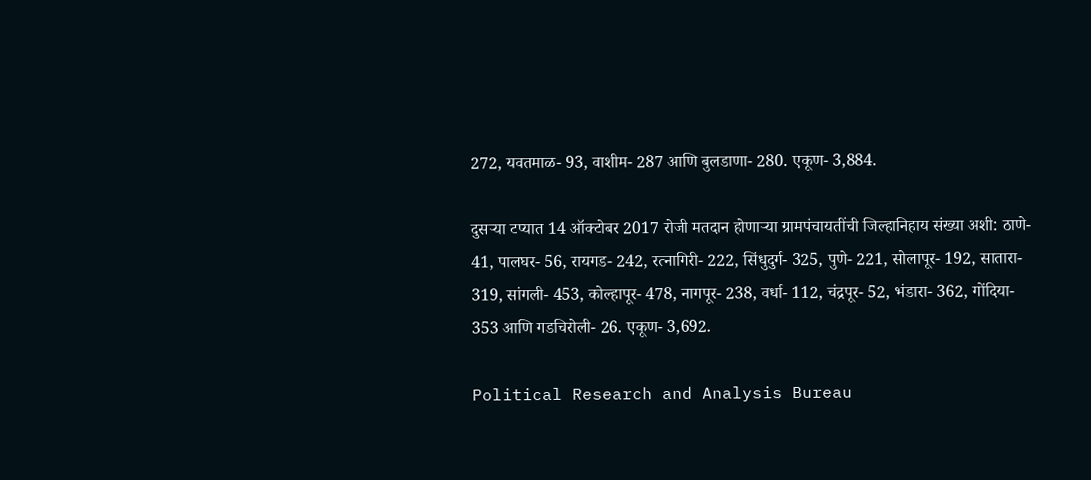272, यवतमाळ- 93, वाशीम- 287 आणि बुलडाणा- 280. एकूण- 3,884.

दुसऱ्या टप्यात 14 ऑक्टोबर 2017 रोजी मतदान होणाऱ्या ग्रामपंचायतींची जिल्हानिहाय संख्या अशी: ठाणे- 41, पालघर- 56, रायगड- 242, रत्नागिरी- 222, सिंधुदुर्ग- 325, पुणे- 221, सोलापूर- 192, सातारा- 319, सांगली- 453, कोल्हापूर- 478, नागपूर- 238, वर्धा- 112, चंद्रपूर- 52, भंडारा- 362, गोंदिया- 353 आणि गडचिरोली- 26. एकूण- 3,692.

Political Research and Analysis Bureau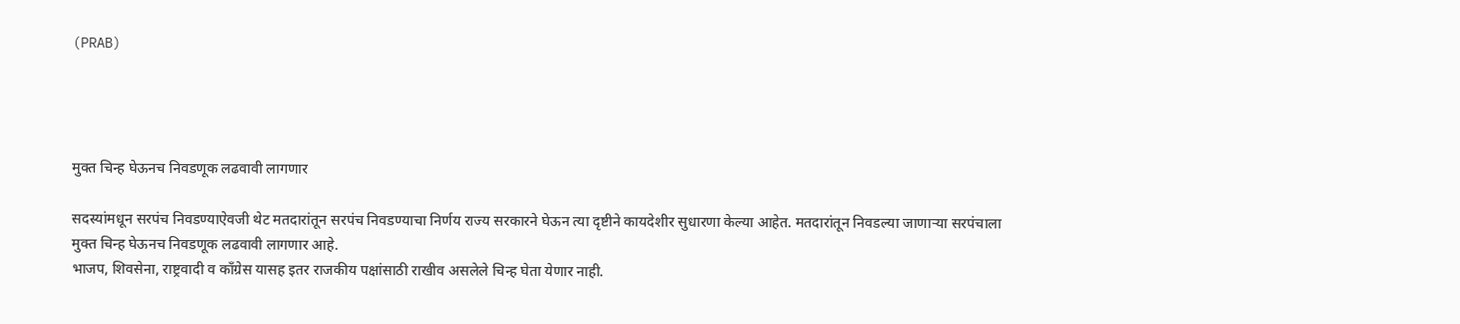(PRAB)




मुक्त चिन्ह घेऊनच निवडणूक लढवावी लागणार

सदस्यांमधून सरपंच निवडण्याऐवजी थेट मतदारांतून सरपंच निवडण्याचा निर्णय राज्य सरकारने घेऊन त्या दृष्टीने कायदेशीर सुधारणा केल्या आहेत. मतदारांतून निवडल्या जाणाऱ्या सरपंचाला मुक्त चिन्ह घेऊनच निवडणूक लढवावी लागणार आहे.
भाजप, शिवसेना, राष्ट्रवादी व कॉंग्रेस यासह इतर राजकीय पक्षांसाठी राखीव असलेले चिन्ह घेता येणार नाही.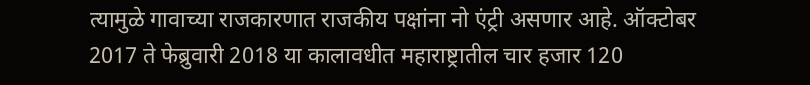त्यामुळे गावाच्या राजकारणात राजकीय पक्षांना नो एंट्री असणार आहे. ऑक्‍टोबर 2017 ते फेब्रुवारी 2018 या कालावधीत महाराष्ट्रातील चार हजार 120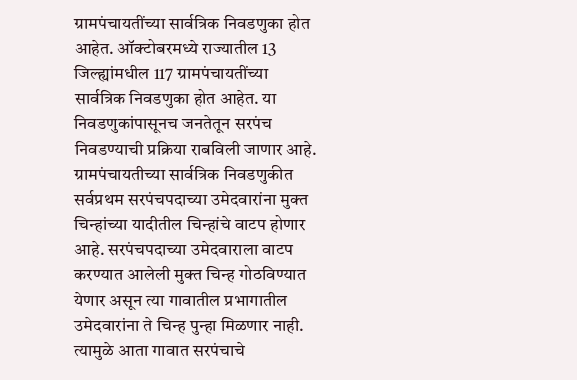ग्रामपंचायतींच्या सार्वत्रिक निवडणुका होत आहेत. ऑक्‍टोबरमध्ये राज्यातील 13 जिल्ह्यांमधील 117 ग्रामपंचायतींच्या सार्वत्रिक निवडणुका होत आहेत. या निवडणुकांपासूनच जनतेतून सरपंच निवडण्याची प्रक्रिया राबविली जाणार आहे. ग्रामपंचायतीच्या सार्वत्रिक निवडणुकीत सर्वप्रथम सरपंचपदाच्या उमेदवारांना मुक्त चिन्हांच्या यादीतील चिन्हांचे वाटप होणार आहे. सरपंचपदाच्या उमेदवाराला वाटप करण्यात आलेली मुक्त चिन्ह गोठविण्यात येणार असून त्या गावातील प्रभागातील उमेदवारांना ते चिन्ह पुन्हा मिळणार नाही. त्यामुळे आता गावात सरपंचाचे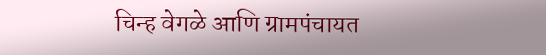चिन्ह वेगळे आणि ग्रामपंचायत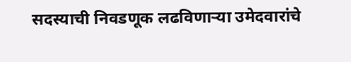सदस्याची निवडणूक लढविणाऱ्या उमेदवारांचे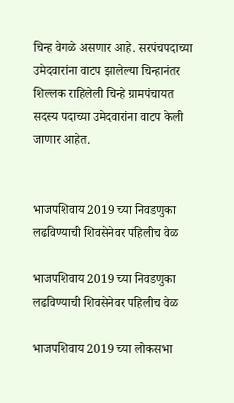चिन्ह वेगळे असणार आहे. सरपंचपदाच्या उमेदवारांना वाटप झालेल्या चिन्हानंतर शिल्लक राहिलेली चिन्हे ग्रामपंचायत सदस्य पदाच्या उमेदवारांना वाटप केली जाणार आहेत.


भाजपशिवाय 2019 च्या निवडणुका लढविण्याची शिवसेनेवर पहिलीच वेळ

भाजपशिवाय 2019 च्या निवडणुका लढविण्याची शिवसेनेवर पहिलीच वेळ

भाजपशिवाय 2019 च्या लोकसभा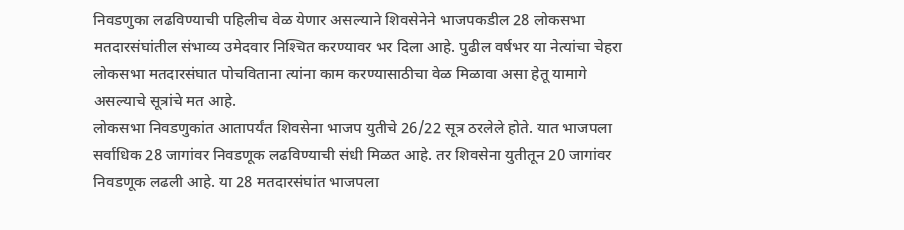निवडणुका लढविण्याची पहिलीच वेळ येणार असल्याने शिवसेनेने भाजपकडील 28 लोकसभा मतदारसंघांतील संभाव्य उमेदवार निश्‍चित करण्यावर भर दिला आहे. पुढील वर्षभर या नेत्यांचा चेहरा लोकसभा मतदारसंघात पोचविताना त्यांना काम करण्यासाठीचा वेळ मिळावा असा हेतू यामागे असल्याचे सूत्रांचे मत आहे.
लोकसभा निवडणुकांत आतापर्यंत शिवसेना भाजप युतीचे 26/22 सूत्र ठरलेले होते. यात भाजपला सर्वाधिक 28 जागांवर निवडणूक लढविण्याची संधी मिळत आहे. तर शिवसेना युतीतून 20 जागांवर निवडणूक लढली आहे. या 28 मतदारसंघांत भाजपला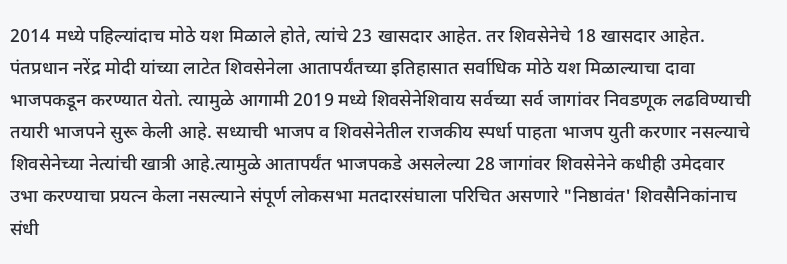2014 मध्ये पहिल्यांदाच मोठे यश मिळाले होते, त्यांचे 23 खासदार आहेत. तर शिवसेनेचे 18 खासदार आहेत. पंतप्रधान नरेंद्र मोदी यांच्या लाटेत शिवसेनेला आतापर्यंतच्या इतिहासात सर्वाधिक मोठे यश मिळाल्याचा दावा भाजपकडून करण्यात येतो. त्यामुळे आगामी 2019 मध्ये शिवसेनेशिवाय सर्वच्या सर्व जागांवर निवडणूक लढविण्याची तयारी भाजपने सुरू केली आहे. सध्याची भाजप व शिवसेनेतील राजकीय स्पर्धा पाहता भाजप युती करणार नसल्याचे शिवसेनेच्या नेत्यांची खात्री आहे.त्यामुळे आतापर्यंत भाजपकडे असलेल्या 28 जागांवर शिवसेनेने कधीही उमेदवार उभा करण्याचा प्रयत्न केला नसल्याने संपूर्ण लोकसभा मतदारसंघाला परिचित असणारे "निष्ठावंत' शिवसैनिकांनाच संधी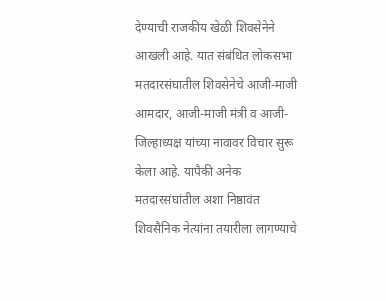देण्याची राजकीय खेळी शिवसेनेने आखली आहे. यात संबंधित लोकसभा मतदारसंघातील शिवसेनेचे आजी-माजी आमदार, आजी-माजी मंत्री व आजी-जिल्हाध्यक्ष यांच्या नावावर विचार सुरू केला आहे. यापैकी अनेक मतदारसंघांतील अशा निष्ठावंत शिवसैनिक नेत्यांना तयारीला लागण्याचे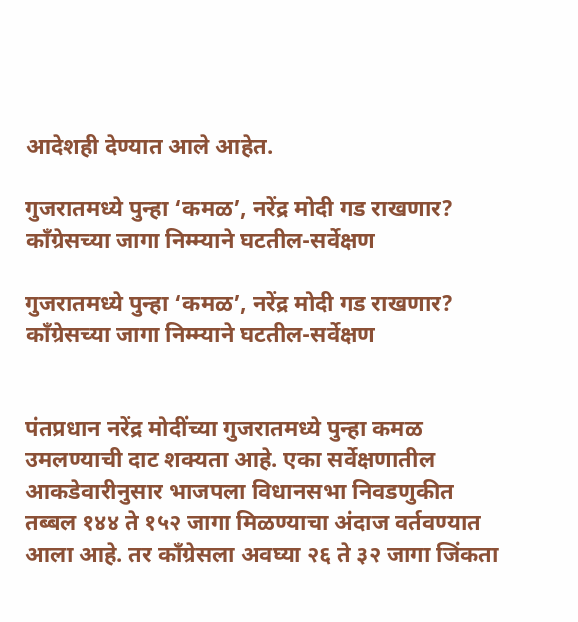आदेशही देण्यात आले आहेत.

गुजरातमध्ये पुन्हा ‘कमळ’, नरेंद्र मोदी गड राखणार? काँग्रेसच्या जागा निम्म्याने घटतील-सर्वेक्षण

गुजरातमध्ये पुन्हा ‘कमळ’, नरेंद्र मोदी गड राखणार?
काँग्रेसच्या जागा निम्म्याने घटतील-सर्वेक्षण


पंतप्रधान नरेंद्र मोदींच्या गुजरातमध्ये पुन्हा कमळ उमलण्याची दाट शक्यता आहे. एका सर्वेक्षणातील आकडेवारीनुसार भाजपला विधानसभा निवडणुकीत तब्बल १४४ ते १५२ जागा मिळण्याचा अंदाज वर्तवण्यात आला आहे. तर काँग्रेसला अवघ्या २६ ते ३२ जागा जिंकता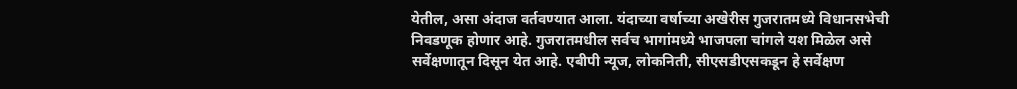येतील, असा अंदाज वर्तवण्यात आला. यंदाच्या वर्षाच्या अखेरीस गुजरातमध्ये विधानसभेची निवडणूक होणार आहे. गुजरातमधील सर्वच भागांमध्ये भाजपला चांगले यश मिळेल असे सर्वेक्षणातून दिसून येत आहे. एबीपी न्यूज, लोकनिती, सीएसडीएसकडून हे सर्वेक्षण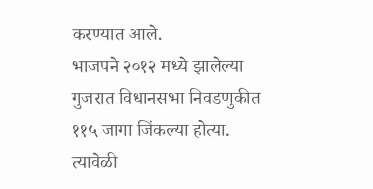करण्यात आले.
भाजपने २०१२ मध्ये झालेल्या गुजरात विधानसभा निवडणुकीत ११५ जागा जिंकल्या होत्या. त्यावेळी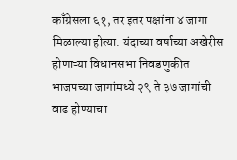काँग्रेसला ६१, तर इतर पक्षांना ४ जागा मिळाल्या होत्या. यंदाच्या वर्षाच्या अखेरीस होणाऱ्या विधानसभा निवडणुकीत भाजपच्या जागांमध्ये २९ ते ३७ जागांची वाढ होण्याचा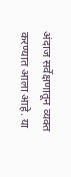अंदाज सर्वेक्षणातून व्यक्त करण्यात आला आहे. या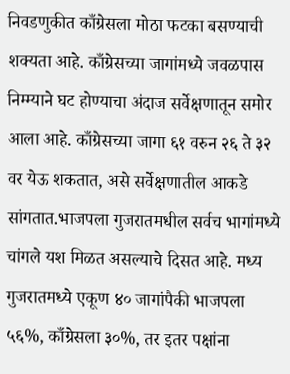निवडणुकीत काँग्रेसला मोठा फटका बसण्याची शक्यता आहे. काँग्रेसच्या जागांमध्ये जवळपास निम्म्याने घट होण्याचा अंदाज सर्वेक्षणातून समोर आला आहे. काँग्रेसच्या जागा ६१ वरुन २६ ते ३२ वर येऊ शकतात, असे सर्वेक्षणातील आकडे सांगतात.भाजपला गुजरातमधील सर्वच भागांमध्ये चांगले यश मिळत असल्याचे दिसत आहे. मध्य गुजरातमध्ये एकूण ४० जागांपैकी भाजपला ५६%, काँग्रेसला ३०%, तर इतर पक्षांना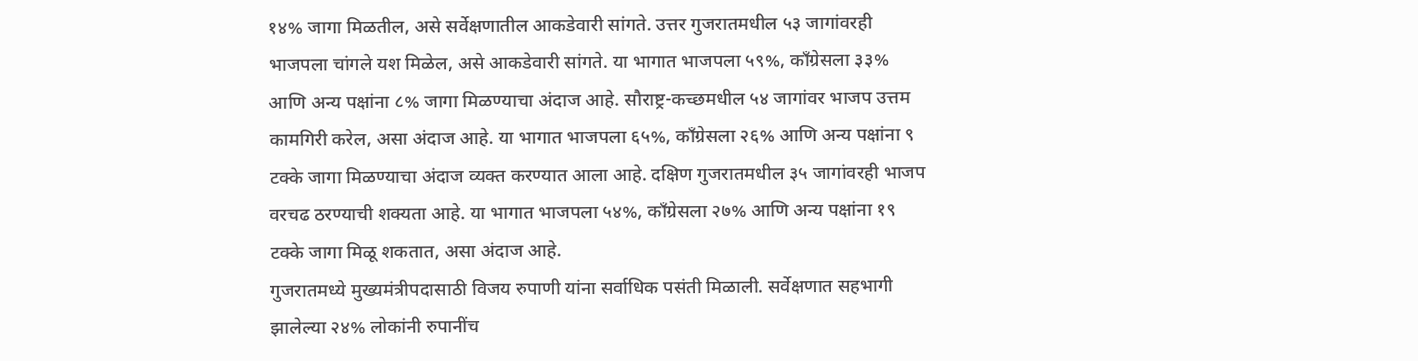१४% जागा मिळतील, असे सर्वेक्षणातील आकडेवारी सांगते. उत्तर गुजरातमधील ५३ जागांवरही भाजपला चांगले यश मिळेल, असे आकडेवारी सांगते. या भागात भाजपला ५९%, काँग्रेसला ३३% आणि अन्य पक्षांना ८% जागा मिळण्याचा अंदाज आहे. सौराष्ट्र-कच्छमधील ५४ जागांवर भाजप उत्तम कामगिरी करेल, असा अंदाज आहे. या भागात भाजपला ६५%, काँग्रेसला २६% आणि अन्य पक्षांना ९ टक्के जागा मिळण्याचा अंदाज व्यक्त करण्यात आला आहे. दक्षिण गुजरातमधील ३५ जागांवरही भाजप वरचढ ठरण्याची शक्यता आहे. या भागात भाजपला ५४%, काँग्रेसला २७% आणि अन्य पक्षांना १९ टक्के जागा मिळू शकतात, असा अंदाज आहे.
गुजरातमध्ये मुख्यमंत्रीपदासाठी विजय रुपाणी यांना सर्वाधिक पसंती मिळाली. सर्वेक्षणात सहभागी झालेल्या २४% लोकांनी रुपानींच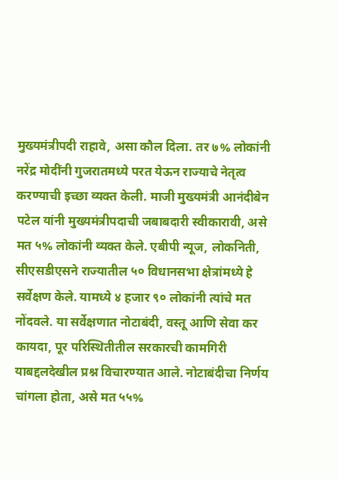मुख्यमंत्रीपदी राहावे, असा कौल दिला. तर ७% लोकांनी नरेंद्र मोदींनी गुजरातमध्ये परत येऊन राज्याचे नेतृत्व करण्याची इच्छा व्यक्त केली. माजी मुख्यमंत्री आनंदीबेन पटेल यांनी मुख्यमंत्रीपदाची जबाबदारी स्वीकारावी, असे मत ५% लोकांनी व्यक्त केले. एबीपी न्यूज, लोकनिती, सीएसडीएसने राज्यातील ५० विधानसभा क्षेत्रांमध्ये हे सर्वेक्षण केले. यामध्ये ४ हजार ९० लोकांनी त्यांचे मत नोंदवले. या सर्वेक्षणात नोटाबंदी, वस्तू आणि सेवा कर कायदा, पूर परिस्थितीतील सरकारची कामगिरी याबद्दलदेखील प्रश्न विचारण्यात आले. नोटाबंदीचा निर्णय चांगला होता, असे मत ५५%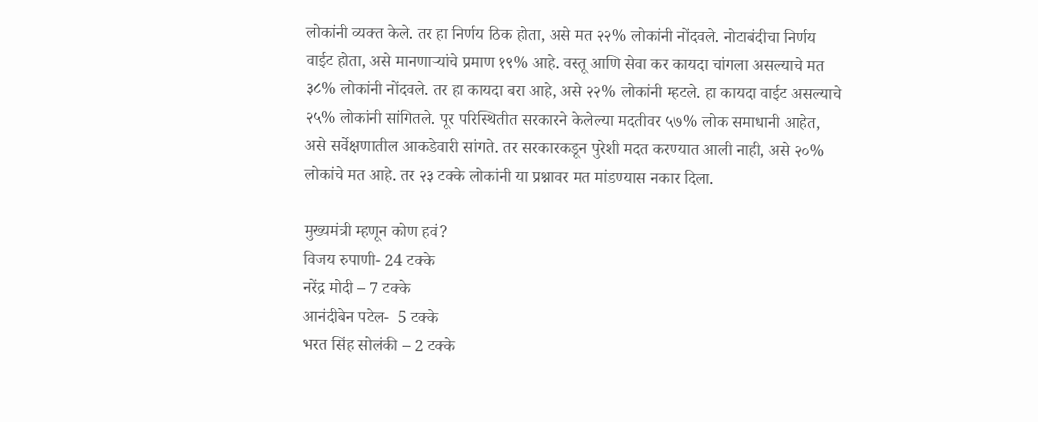लोकांनी व्यक्त केले. तर हा निर्णय ठिक होता, असे मत २२% लोकांनी नोंदवले. नोटाबंदीचा निर्णय वाईट होता, असे मानणाऱ्यांचे प्रमाण १९% आहे. वस्तू आणि सेवा कर कायदा चांगला असल्याचे मत ३८% लोकांनी नोंदवले. तर हा कायदा बरा आहे, असे २२% लोकांनी म्हटले. हा कायदा वाईट असल्याचे २५% लोकांनी सांगितले. पूर परिस्थितीत सरकारने केलेल्या मदतीवर ५७% लोक समाधानी आहेत, असे सर्वेक्षणातील आकडेवारी सांगते. तर सरकारकडून पुरेशी मदत करण्यात आली नाही, असे २०% लोकांचे मत आहे. तर २३ टक्के लोकांनी या प्रश्नावर मत मांडण्यास नकार दिला.

मुख्यमंत्री म्हणून कोण हवं?
विजय रुपाणी- 24 टक्के
नरेंद्र मोदी – 7 टक्के
आनंदीबेन पटेल-  5 टक्के
भरत सिंह सोलंकी – 2 टक्के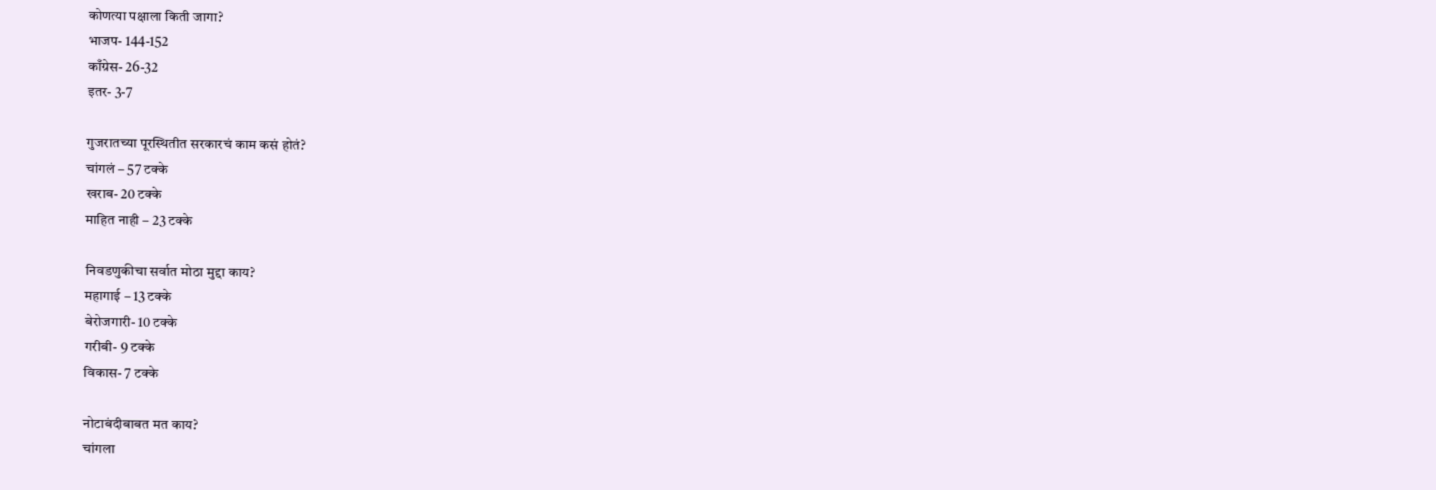कोणत्या पक्षाला किती जागा?
भाजप- 144-152
काँग्रेस- 26-32
इतर- 3-7

गुजरातच्या पूरस्थितीत सरकारचं काम कसं होतं?
चांगलं – 57 टक्के
खराब- 20 टक्के
माहित नाही – 23 टक्के

निवडणुकीचा सर्वात मोठा मुद्दा काय?
महागाई – 13 टक्के
बेरोजगारी- 10 टक्के
गरीबी- 9 टक्के
विकास- 7 टक्के

नोटाबंदीबाबत मत काय?
चांगला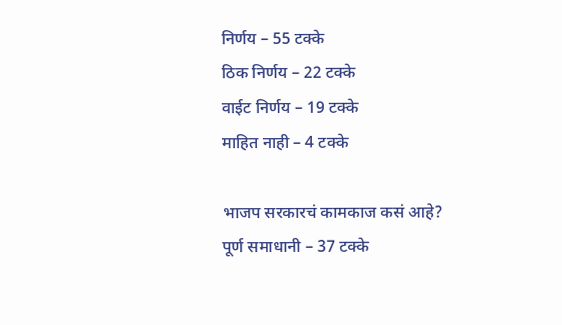निर्णय – 55 टक्के
ठिक निर्णय – 22 टक्के
वाईट निर्णय – 19 टक्के
माहित नाही – 4 टक्के

भाजप सरकारचं कामकाज कसं आहे?
पूर्ण समाधानी – 37 टक्के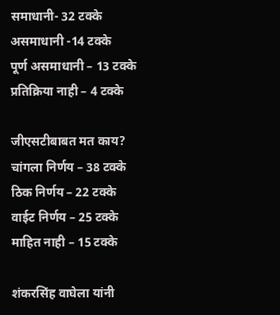समाधानी- 32 टक्के
असमाधानी -14 टक्के
पूर्ण असमाधानी – 13 टक्के
प्रतिक्रिया नाही – 4 टक्के

जीएसटीबाबत मत काय?
चांगला निर्णय – 38 टक्के
ठिक निर्णय – 22 टक्के
वाईट निर्णय – 25 टक्के
माहित नाही – 15 टक्के

शंकरसिंह वाघेला यांनी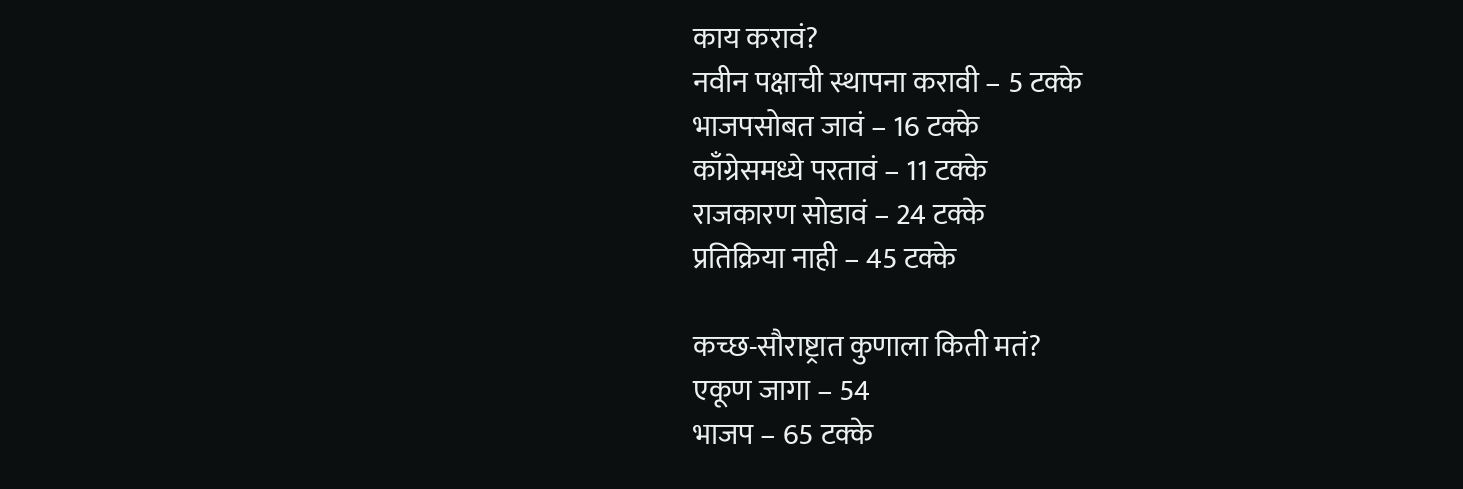काय करावं?
नवीन पक्षाची स्थापना करावी – 5 टक्के
भाजपसोबत जावं – 16 टक्के
काँग्रेसमध्ये परतावं – 11 टक्के
राजकारण सोडावं – 24 टक्के
प्रतिक्रिया नाही – 45 टक्के

कच्छ-सौराष्ट्रात कुणाला किती मतं?
एकूण जागा – 54
भाजप – 65 टक्के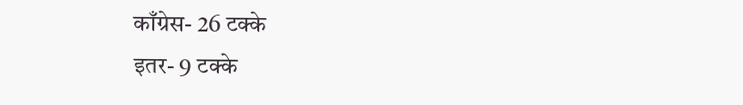काँग्रेस- 26 टक्के
इतर- 9 टक्के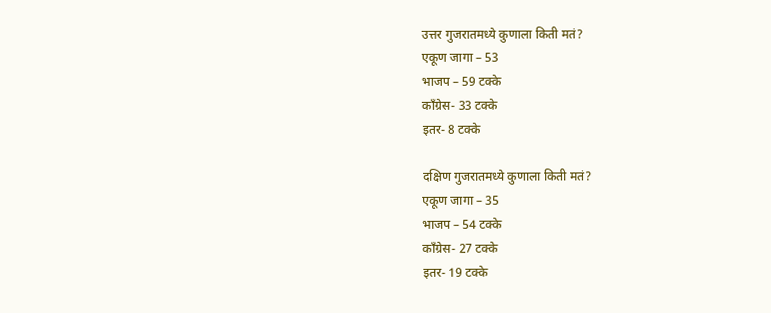उत्तर गुजरातमध्ये कुणाला किती मतं?
एकूण जागा – 53
भाजप – 59 टक्के
काँग्रेस- 33 टक्के
इतर- 8 टक्के

दक्षिण गुजरातमध्ये कुणाला किती मतं?
एकूण जागा – 35
भाजप – 54 टक्के
काँग्रेस- 27 टक्के
इतर- 19 टक्के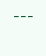---